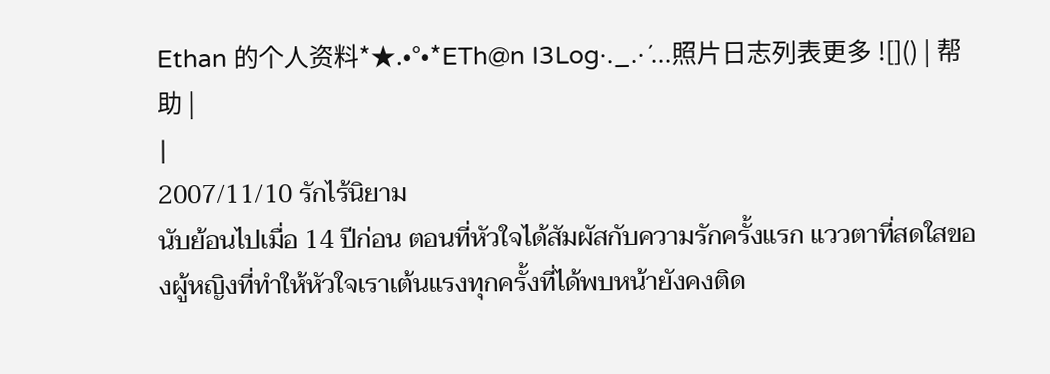Ethan 的个人资料*★.•°•*ETh@n I3Log·._.·´...照片日志列表更多 ![]() | 帮助 |
|
2007/11/10 รักไร้นิยาม
นับย้อนไปเมื่อ 14 ปีก่อน ตอนที่หัวใจได้สัมผัสกับความรักครั้งแรก แววตาที่สดใสของผู้หญิงที่ทำให้หัวใจเราเต้นแรงทุกครั้งที่ได้พบหน้ายังคงติด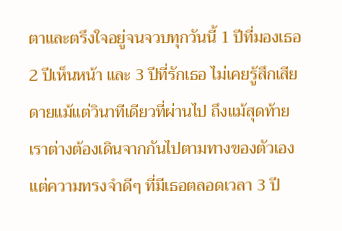ตาและตรึงใจอยู่จนจวบทุกวันนี้ 1 ปีที่มองเธอ 2 ปีเห็นหน้า และ 3 ปีที่รักเธอ ไม่เคยรู้สึกเสียดายแม้แต่วินาทีเดียวที่ผ่านไป ถึงแม้สุดท้ายเราต่างต้องเดินจากกันไปตามทางของตัวเอง แต่ความทรงจำดีๆ ที่มีเธอตลอดเวลา 3 ปี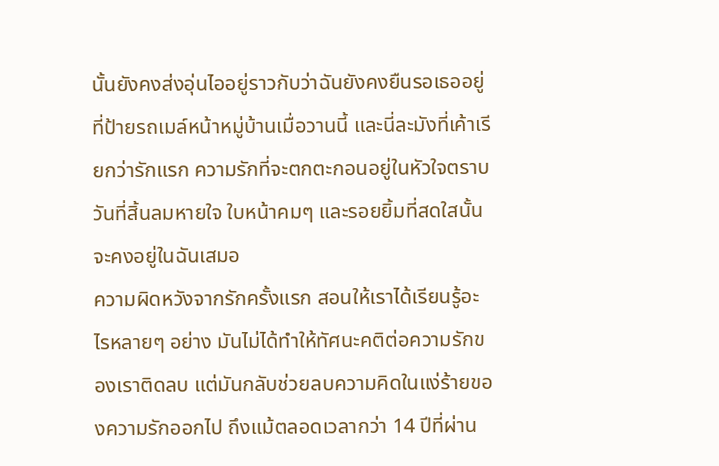นั้นยังคงส่งอุ่นไออยู่ราวกับว่าฉันยังคงยืนรอเธออยู่ที่ป้ายรถเมล์หน้าหมู่บ้านเมื่อวานนี้ และนี่ละมังที่เค้าเรียกว่ารักแรก ความรักที่จะตกตะกอนอยู่ในหัวใจตราบวันที่สิ้นลมหายใจ ใบหน้าคมๆ และรอยยิ้มที่สดใสนั้นจะคงอยู่ในฉันเสมอ
ความผิดหวังจากรักครั้งแรก สอนให้เราได้เรียนรู้อะไรหลายๆ อย่าง มันไม่ได้ทำให้ทัศนะคติต่อความรักของเราติดลบ แต่มันกลับช่วยลบความคิดในแง่ร้ายของความรักออกไป ถึงแม้ตลอดเวลากว่า 14 ปีที่ผ่าน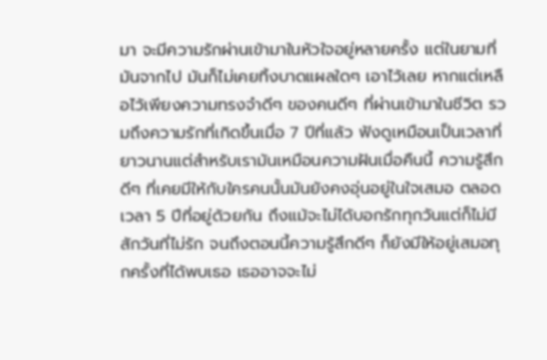มา จะมีความรักผ่านเข้ามาในหัวใจอยู่หลายครั้ง แต่ในยามที่มันจากไป มันก็ไม่เคยทิ้งบาดแผลใดๆ เอาไว้เลย หากแต่เหลือไว้เพียงความทรงจำดีๆ ของคนดีๆ ที่ผ่านเข้ามาในชีวิต รวมถึงความรักที่เกิดขึ้นเมื่อ 7 ปีที่แล้ว ฟังดูเหมือนเป็นเวลาที่ยาวนานแต่สำหรับเรามันเหมือนความฝันเมื่อคืนนี้ ความรู้สึกดีๆ ที่เคยมีให้กับใครคนนั้นมันยังคงอุ่นอยู่ในใจเสมอ ตลอดเวลา 5 ปีที่อยู่ด้วยกัน ถึงแม้จะไม่ได้บอกรักทุกวันแต่ก็ไม่มีสักวันที่ไม่รัก จนถึงตอนนี้ความรู้สึกดีๆ ก็ยังมีให้อยู่เสมอทุกครั้งที่ได้พบเธอ เธออาจจะไม่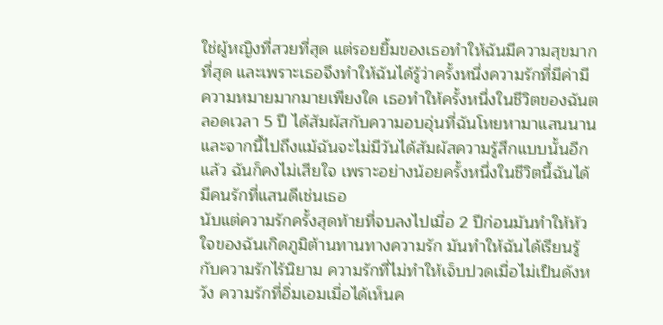ใช่ผู้หญิงที่สวยที่สุด แต่รอยยิ้มของเธอทำให้ฉันมีความสุขมากที่สุด และเพราะเธอจึงทำให้ฉันได้รู้ว่าครั้งหนึ่งความรักที่มีค่ามีความหมายมากมายเพียงใด เธอทำให้ครั้งหนึ่งในชีวิตของฉันตลอดเวลา 5 ปี ได้สัมผัสกับความอบอุ่นที่ฉันโหยหามาแสนนาน และจากนี้ไปถึงแม้ฉันจะไม่มีวันได้สัมผัสความรู้สึกแบบนั้นอีกแล้ว ฉันก็คงไม่เสียใจ เพราะอย่างน้อยครั้งหนึ่งในชีวิตนี้ฉันได้มีคนรักที่แสนดีเช่นเธอ
นับแต่ความรักครั้งสุดท้ายที่จบลงไปเมื่อ 2 ปีก่อนมันทำให้หัวใจของฉันเกิดภูมิต้านทานทางความรัก มันทำให้ฉันได้เรียนรู้กับความรักไร้นิยาม ความรักที่ไม่ทำให้เจ็บปวดเมื่อไม่เป็นดังหวัง ความรักที่อิ่มเอมเมื่อได้เห็นค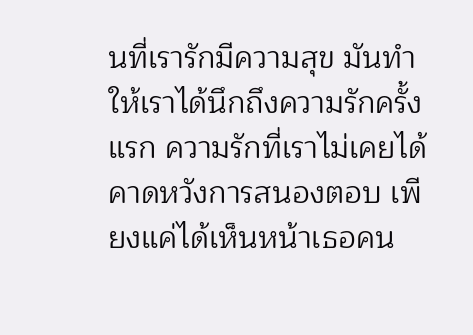นที่เรารักมีความสุข มันทำให้เราได้นึกถึงความรักครั้งแรก ความรักที่เราไม่เคยได้คาดหวังการสนองตอบ เพียงแค่ได้เห็นหน้าเธอคน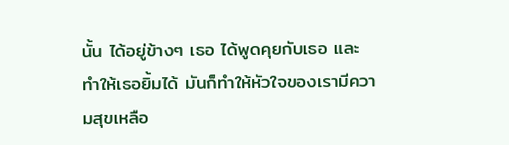นั้น ได้อยู่ข้างๆ เธอ ได้พูดคุยกับเธอ และทำให้เธอยิ้มได้ มันก็ทำให้หัวใจของเรามีความสุขเหลือ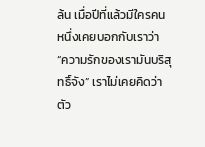ล้น เมื่อปีที่แล้วมีใครคนหนึ่งเคยบอกกับเราว่า “ความรักของเรามันบริสุทธิ์จัง” เราไม่เคยคิดว่าตัว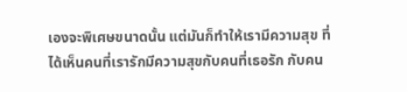เองจะพิเศษขนาดนั้น แต่มันก็ทำให้เรามีความสุข ที่ได้เห็นคนที่เรารักมีความสุขกับคนที่เธอรัก กับคน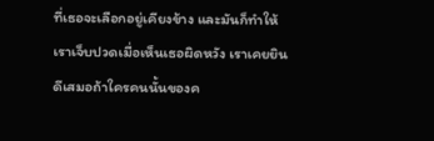ที่เธอจะเลือกอยู่เคียงข้าง และมันก็ทำให้เราเจ็บปวดเมื่อเห็นเธอผิดหวัง เราเคยยินดีเสมอถ้าใครคนนั้นของค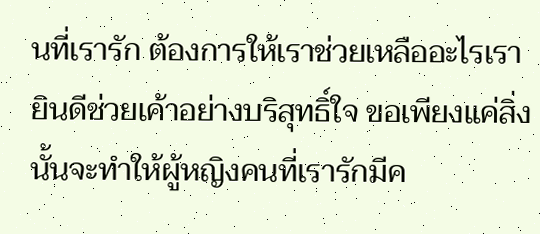นที่เรารัก ต้องการให้เราช่วยเหลืออะไรเรายินดีช่วยเค้าอย่างบริสุทธิ์ใจ ขอเพียงแค่สิ่งนั้นจะทำให้ผู้หญิงคนที่เรารักมีค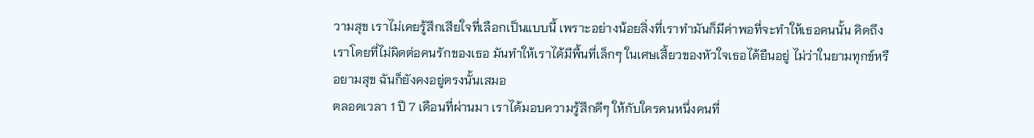วามสุข เราไม่เคยรู้สึกเสียใจที่เลือกเป็นแบบนี้ เพราะอย่างน้อยสิ่งที่เราทำมันก็มีค่าพอที่จะทำให้เธอคนนั้น คิดถึงเราโดยที่ไม่ผิดต่อคนรักของเธอ มันทำให้เราได้มีพื้นที่เล็กๆ ในเศษเสี้ยวของหัวใจเธอได้ยืนอยู่ ไม่ว่าในยามทุกข์หรือยามสุข ฉันก็ยังคงอยู่ตรงนั้นเสมอ
ตลอดเวลา 1 ปี 7 เดือนที่ผ่านมา เราได้มอบความรู้สึกดีๆ ให้กับใครคนหนึ่งคนที่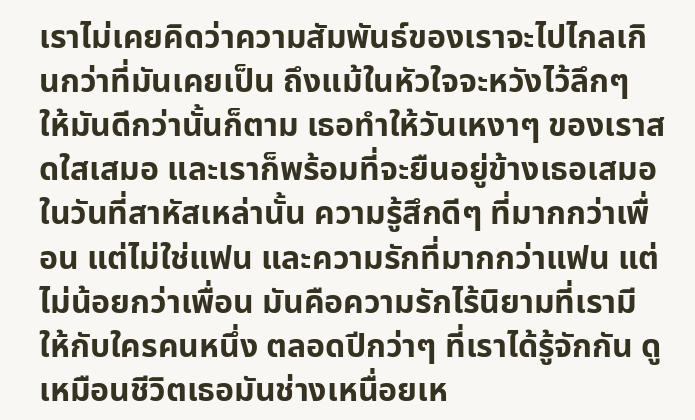เราไม่เคยคิดว่าความสัมพันธ์ของเราจะไปไกลเกินกว่าที่มันเคยเป็น ถึงแม้ในหัวใจจะหวังไว้ลึกๆ ให้มันดีกว่านั้นก็ตาม เธอทำให้วันเหงาๆ ของเราสดใสเสมอ และเราก็พร้อมที่จะยืนอยู่ข้างเธอเสมอในวันที่สาหัสเหล่านั้น ความรู้สึกดีๆ ที่มากกว่าเพื่อน แต่ไม่ใช่แฟน และความรักที่มากกว่าแฟน แต่ไม่น้อยกว่าเพื่อน มันคือความรักไร้นิยามที่เรามีให้กับใครคนหนึ่ง ตลอดปีกว่าๆ ที่เราได้รู้จักกัน ดูเหมือนชีวิตเธอมันช่างเหนื่อยเห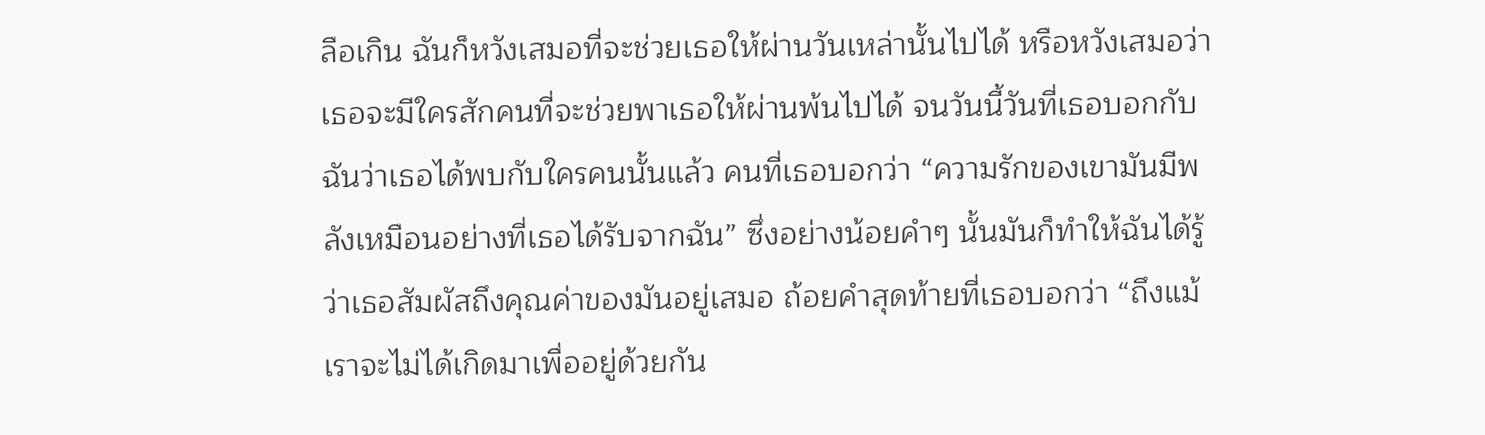ลือเกิน ฉันก็หวังเสมอที่จะช่วยเธอให้ผ่านวันเหล่านั้นไปได้ หรือหวังเสมอว่าเธอจะมีใครสักคนที่จะช่วยพาเธอให้ผ่านพ้นไปได้ จนวันนี้วันที่เธอบอกกับฉันว่าเธอได้พบกับใครคนนั้นแล้ว คนที่เธอบอกว่า “ความรักของเขามันมีพลังเหมือนอย่างที่เธอได้รับจากฉัน” ซึ่งอย่างน้อยคำๆ นั้นมันก็ทำให้ฉันได้รู้ว่าเธอสัมผัสถึงคุณค่าของมันอยู่เสมอ ถ้อยคำสุดท้ายที่เธอบอกว่า “ถึงแม้เราจะไม่ได้เกิดมาเพื่ออยู่ด้วยกัน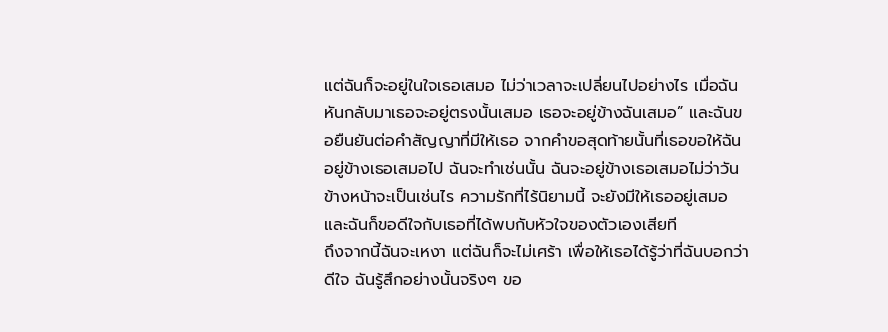แต่ฉันก็จะอยู่ในใจเธอเสมอ ไม่ว่าเวลาจะเปลี่ยนไปอย่างไร เมื่อฉันหันกลับมาเธอจะอยู่ตรงนั้นเสมอ เธอจะอยู่ข้างฉันเสมอ” และฉันขอยืนยันต่อคำสัญญาที่มีให้เธอ จากคำขอสุดท้ายนั้นที่เธอขอให้ฉันอยู่ข้างเธอเสมอไป ฉันจะทำเช่นนั้น ฉันจะอยู่ข้างเธอเสมอไม่ว่าวันข้างหน้าจะเป็นเช่นไร ความรักที่ไร้นิยามนี้ จะยังมีให้เธออยู่เสมอ และฉันก็ขอดีใจกับเธอที่ได้พบกับหัวใจของตัวเองเสียที
ถึงจากนี้ฉันจะเหงา แต่ฉันก็จะไม่เศร้า เพื่อให้เธอได้รู้ว่าที่ฉันบอกว่าดีใจ ฉันรู้สึกอย่างนั้นจริงๆ ขอ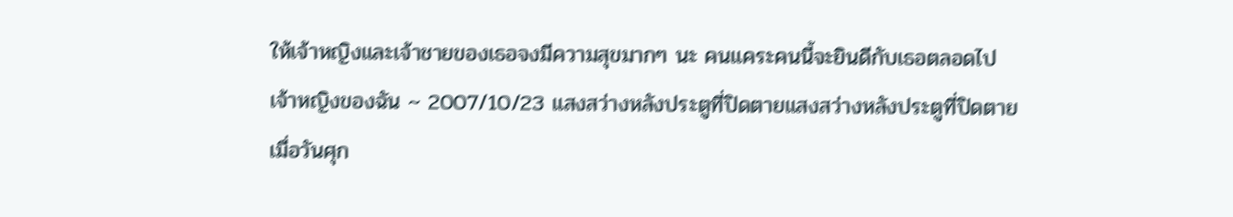ให้เจ้าหญิงและเจ้าชายของเธอจงมีความสุขมากๆ นะ คนแคระคนนี้จะยินดีกับเธอตลอดไป
เจ้าหญิงของฉัน ~ 2007/10/23 แสงสว่างหลังประตูที่ปิดตายแสงสว่างหลังประตูที่ปิดตาย
เมื่อวันศุก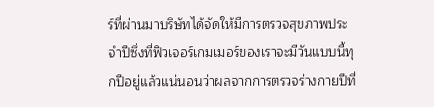ร์ที่ผ่านมาบริษัทได้จัดให้มีการตรวจสุขภาพประจำปีซึ่งที่ฟิวเจอร์เกมเมอร์ของเราจะมีวันแบบนี้ทุกปีอยู่แล้วแน่นอนว่าผลจากการตรวจร่างกายปีที่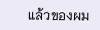แล้วของผม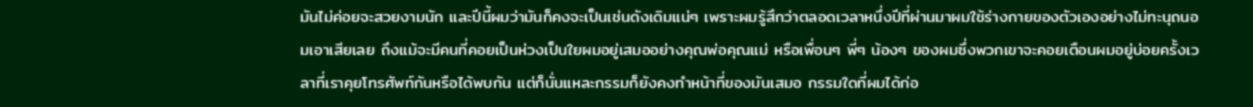มันไม่ค่อยจะสวยงามนัก และปีนี้ผมว่ามันก็คงจะเป็นเช่นดังเดิมแน่ๆ เพราะผมรู้สึกว่าตลอดเวลาหนึ่งปีที่ผ่านมาผมใช้ร่างกายของตัวเองอย่างไม่ทะนุถนอมเอาเสียเลย ถึงแม้จะมีคนที่คอยเป็นห่วงเป็นใยผมอยู่เสมออย่างคุณพ่อคุณแม่ หรือเพื่อนๆ พี่ๆ น้องๆ ของผมซึ่งพวกเขาจะคอยเตือนผมอยู่บ่อยครั้งเวลาที่เราคุยโทรศัพท์กันหรือได้พบกัน แต่ก็นั่นแหละกรรมก็ยังคงทำหน้าที่ของมันเสมอ กรรมใดที่ผมได้ก่อ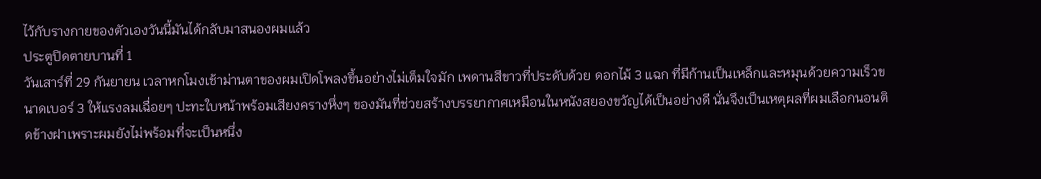ไว้กับรางกายของตัวเองวันนี้มันได้กลับมาสนองผมแล้ว
ประตูปิดตายบานที่ 1
วันเสาร์ที่ 29 กันยายน เวลาหกโมงเช้าม่านตาของผมเปิดโพลงขึ้นอย่างไม่เต็มใจมัก เพดานสีขาวที่ประดับด้วย ดอกไม้ 3 แฉก ที่มีก้านเป็นเหล็กและหมุนด้วยความเร็วขนาดเบอร์ 3 ให้แรงลมเฉื่อยๆ ปะทะใบหน้าพร้อมเสียงครางหึ่งๆ ของมันที่ช่วยสร้างบรรยากาศเหมือนในหนังสยองขวัญได้เป็นอย่างดี นั่นจึงเป็นเหตุผลที่ผมเลือกนอนติดข้างฝาเพราะผมยังไม่พร้อมที่จะเป็นหนึ่ง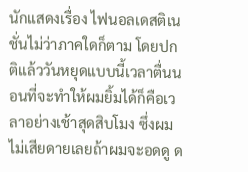นักแสดงเรื่อง ไฟนอลเดสติเนชั่นไม่ว่าภาคใดก็ตาม โดยปกติแล้ววันหยุดแบบนี้เวลาตื่นนอนที่จะทำให้ผมยิ้มได้ก็คือเวลาอย่างเช้าสุดสิบโมง ซึ่งผมไม่เสียดายเลยถ้าผมจะอดดู ด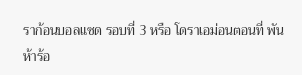ราก้อนบอลแซด รอบที่ 3 หรือ โดราเอม่อนตอนที่ พันห้าร้อ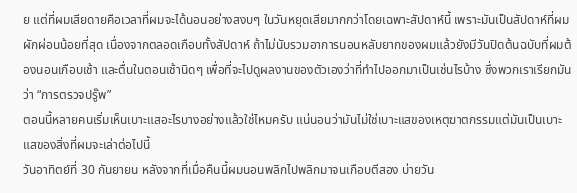ย แต่ที่ผมเสียดายคือเวลาที่ผมจะได้นอนอย่างสงบๆ ในวันหยุดเสียมากกว่าโดยเฉพาะสัปดาห์นี้ เพราะมันเป็นสัปดาห์ที่ผมผักผ่อนน้อยที่สุด เนื่องจากตลอดเกือบทั้งสัปดาห์ ถ้าไม่นับรวมอาการนอนหลับยากของผมแล้วยังมีวันปิดต้นฉบับที่ผมต้องนอนเกือบเช้า และตื่นในตอนเช้านิดๆ เพื่อที่จะไปดูผลงานของตัวเองว่าที่ทำไปออกมาเป็นเช่นไรบ้าง ซึ่งพวกเราเรียกมันว่า “การตรวจปรู๊พ”
ตอนนี้หลายคนเริ่มเห็นเบาะแสอะไรบางอย่างแล้วใช่ไหมครับ แน่นอนว่ามันไม่ใช่เบาะแสของเหตุฆาตกรรมแต่มันเป็นเบาะแสของสิ่งที่ผมจะเล่าต่อไปนี้
วันอาทิตย์ที่ 30 กันยายน หลังจากที่เมื่อคืนนี้ผมนอนพลิกไปพลิกมาจนเกือบตีสอง บ่ายวัน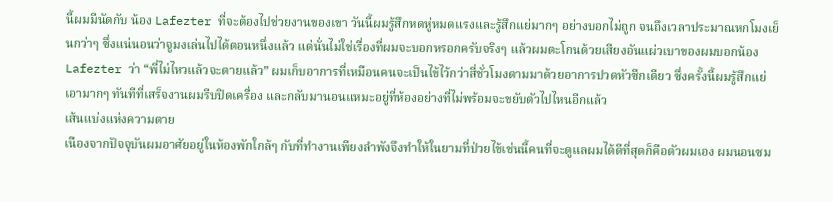นี้ผมมีนัดกับ น้อง Lafezter ที่จะต้องไปช่วยงานของเขา วันนี้ผมรู้สึกหดหู่หมดแรงและรู้สึกแย่มากๆ อย่างบอกไม่ถูก จนถึงเวลาประมาณหกโมงเย็นกว่าๆ ซึ่งแน่นอนว่าจูมงเล่นไปได้ตอนหนึ่งแล้ว แต่นั่นไม่ใช่เรื่องที่ผมจะบอกหรอกครับจริงๆ แล้วผมตะโกนด้วยเสียงอันแผ่วเบาของผมบอกน้อง Lafezter ว่า “พี่ไม่ไหวแล้วจะตายแล้ว” ผมเก็บอาการที่เหมือนคนจะเป็นไข้ไว้กว่าสี่ชั่วโมงตามมาด้วยอาการปวดหัวซีกเดียว ซึ่งครั้งนี้ผมรู้สึกแย่เอามากๆ ทันทีที่เสร็จงานผมรีบปิดเครื่อง และกลับมานอนแหมะอยู่ที่ห้องอย่างที่ไม่พร้อมจะขยับตัวไปไหนอีกแล้ว
เส้นแบ่งแห่งความตาย
เนืองจากปัจจุบันผมอาศัยอยู่ในห้องพักใกล้ๆ กับที่ทำงานเพียงลำพังจึงทำให้ในยามที่ป่วยไข้เช่นนี้คนที่จะดูแลผมได้ดีที่สุดก็คือตัวผมเอง ผมนอนซม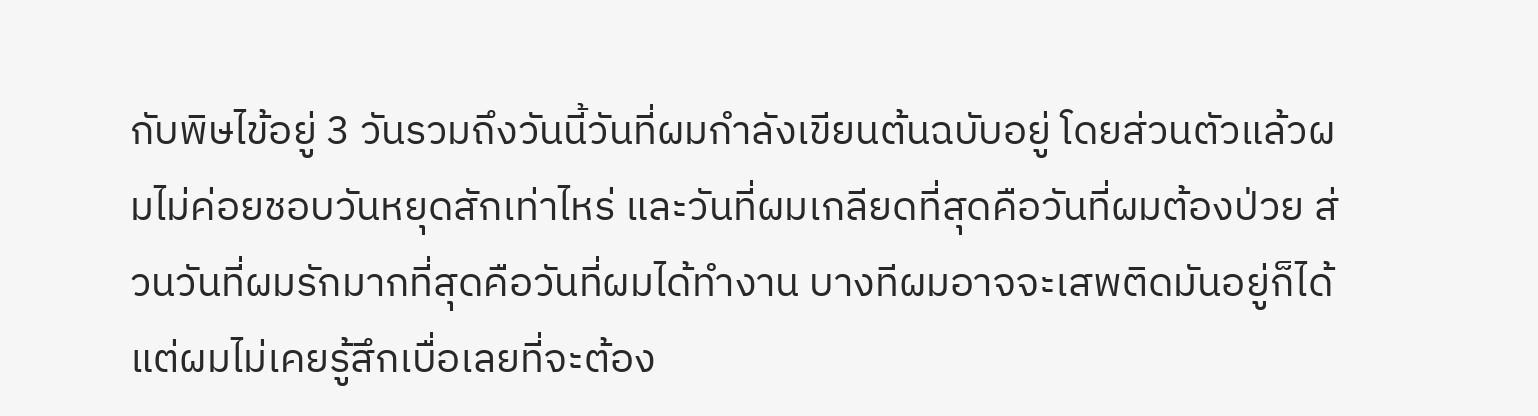กับพิษไข้อยู่ 3 วันรวมถึงวันนี้วันที่ผมกำลังเขียนต้นฉบับอยู่ โดยส่วนตัวแล้วผมไม่ค่อยชอบวันหยุดสักเท่าไหร่ และวันที่ผมเกลียดที่สุดคือวันที่ผมต้องป่วย ส่วนวันที่ผมรักมากที่สุดคือวันที่ผมได้ทำงาน บางทีผมอาจจะเสพติดมันอยู่ก็ได้ แต่ผมไม่เคยรู้สึกเบื่อเลยที่จะต้อง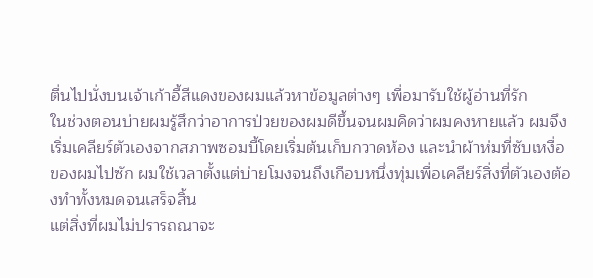ตื่นไปนั่งบนเจ้าเก้าอี้สีแดงของผมแล้วหาข้อมูลต่างๆ เพื่อมารับใช้ผู้อ่านที่รัก
ในช่วงตอนบ่ายผมรู้สึกว่าอาการป่วยของผมดีขึ้นจนผมคิดว่าผมคงหายแล้ว ผมจึงเริ่มเคลียร์ตัวเองจากสภาพซอมบี้โดยเริ่มต้นเก็บกวาดห้อง และนำผ้าห่มที่ซับเหงื่อของผมไปซัก ผมใช้เวลาตั้งแต่บ่ายโมงจนถึงเกือบหนึ่งทุ่มเพื่อเคลียร์สิ่งที่ตัวเองต้องทำทั้งหมดจนเสร็จสิ้น
แต่สิ่งที่ผมไม่ปรารถณาจะ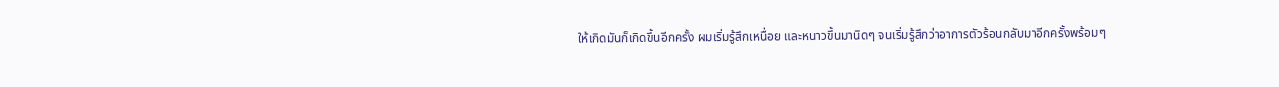ให้เกิดมันก็เกิดขึ้นอีกครั้ง ผมเริ่มรู้สึกเหนื่อย และหนาวขึ้นมานิดๆ จนเริ่มรู้สึกว่าอาการตัวร้อนกลับมาอีกครั้งพร้อมๆ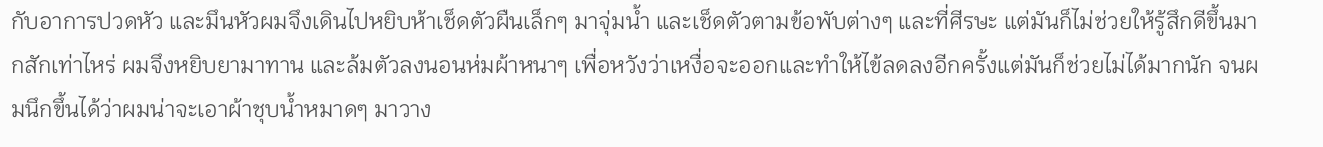กับอาการปวดหัว และมึนหัวผมจึงเดินไปหยิบห้าเช็ดตัวผืนเล็กๆ มาจุ่มน้ำ และเช็ดตัวตามข้อพับต่างๆ และที่ศีรษะ แต่มันก็ไม่ช่วยให้รู้สึกดีขึ้นมากสักเท่าไหร่ ผมจึงหยิบยามาทาน และล้มตัวลงนอนห่มผ้าหนาๆ เพื่อหวังว่าเหงื่อจะออกและทำให้ไข้ลดลงอีกครั้งแต่มันก็ช่วยไม่ได้มากนัก จนผมนึกขึ้นได้ว่าผมน่าจะเอาผ้าชุบน้ำหมาดๆ มาวาง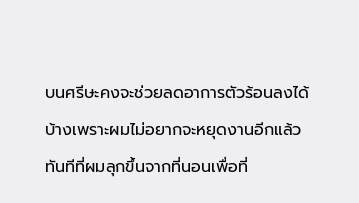บนศรีษะคงจะช่วยลดอาการตัวร้อนลงได้บ้างเพราะผมไม่อยากจะหยุดงานอีกแล้ว
ทันทีที่ผมลุกขึ้นจากที่นอนเพื่อที่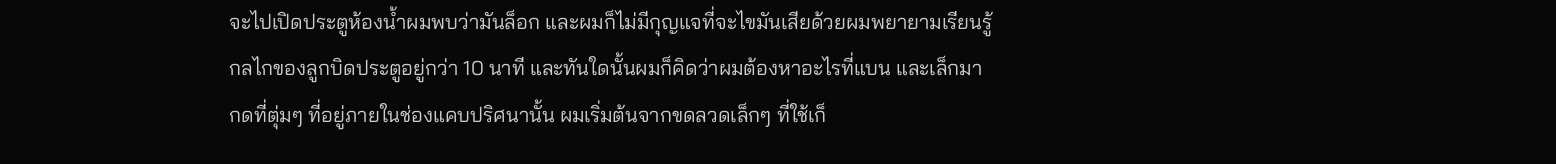จะไปเปิดประตูห้องน้ำผมพบว่ามันล็อก และผมก็ไม่มีกุญแจที่จะไขมันเสียด้วยผมพยายามเรียนรู้กลไกของลูกบิดประตูอยู่กว่า 10 นาที และทันใดนั้นผมก็คิดว่าผมต้องหาอะไรที่แบน และเล็กมากดที่ตุ่มๆ ที่อยู่ภายในช่องแคบปริศนานั้น ผมเริ่มต้นจากขดลวดเล็กๆ ที่ใช้เก็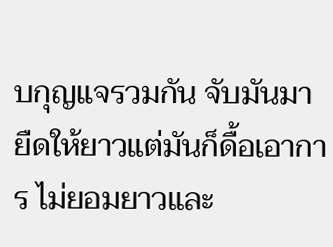บกุญแจรวมกัน จับมันมายืดให้ยาวแต่มันก็ดื้อเอาการ ไม่ยอมยาวและ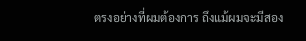ตรงอย่างที่ผมต้องการ ถึงแม้ผมจะมีสอง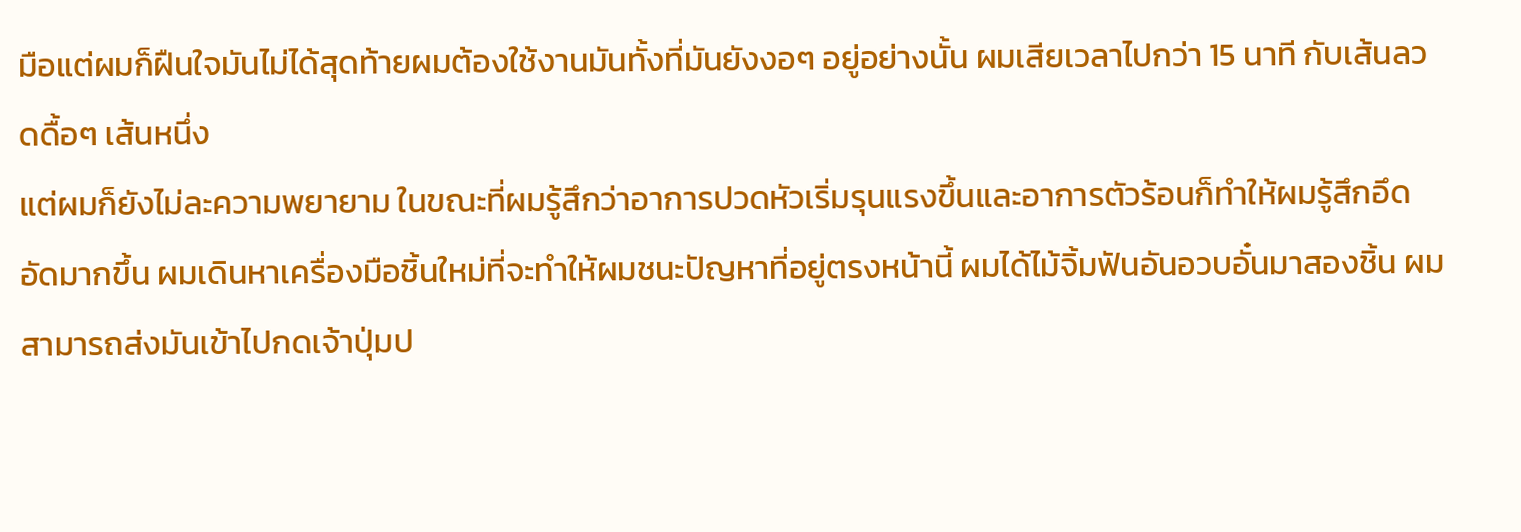มือแต่ผมก็ฝืนใจมันไม่ได้สุดท้ายผมต้องใช้งานมันทั้งที่มันยังงอๆ อยู่อย่างนั้น ผมเสียเวลาไปกว่า 15 นาที กับเส้นลวดดื้อๆ เส้นหนึ่ง
แต่ผมก็ยังไม่ละความพยายาม ในขณะที่ผมรู้สึกว่าอาการปวดหัวเริ่มรุนแรงขึ้นและอาการตัวร้อนก็ทำให้ผมรู้สึกอึดอัดมากขึ้น ผมเดินหาเครื่องมือชิ้นใหม่ที่จะทำให้ผมชนะปัญหาที่อยู่ตรงหน้านี้ ผมได้ไม้จิ้มฟันอันอวบอั๋นมาสองชิ้น ผมสามารถส่งมันเข้าไปกดเจ้าปุ่มป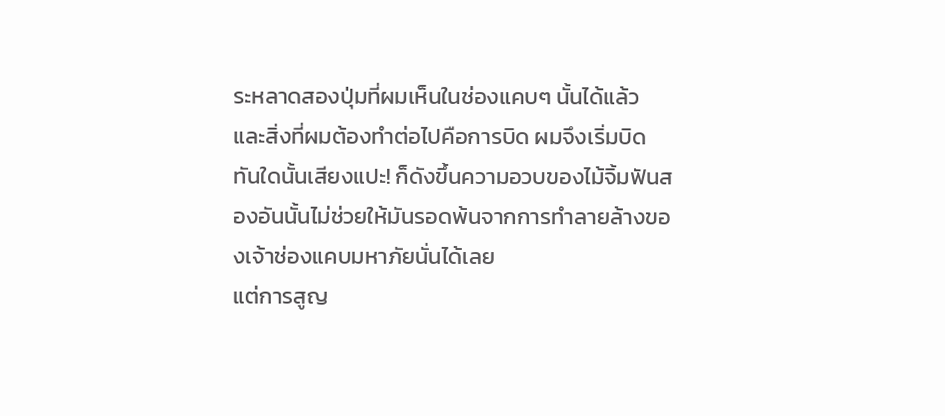ระหลาดสองปุ่มที่ผมเห็นในช่องแคบๆ นั้นได้แล้ว และสิ่งที่ผมต้องทำต่อไปคือการบิด ผมจึงเริ่มบิด ทันใดนั้นเสียงแปะ! ก็ดังขึ้นความอวบของไม้จิ้มฟันสองอันนั้นไม่ช่วยให้มันรอดพ้นจากการทำลายล้างของเจ้าช่องแคบมหาภัยนั่นได้เลย
แต่การสูญ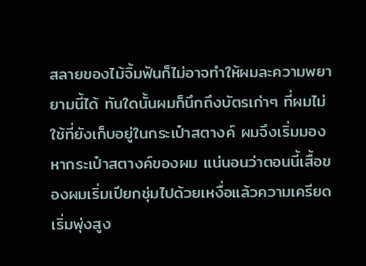สลายของไม้จิ้มฟันก็ไม่อาจทำให้ผมละความพยายามนี้ได้ ทันใดนั้นผมก็นึกถึงบัตรเก่าๆ ที่ผมไม่ใช้ที่ยังเก็บอยู่ในกระเป๋าสตางค์ ผมจึงเริ่มมองหากระเป๋าสตางค์ของผม แน่นอนว่าตอนนี้เสื้อของผมเริ่มเปียกชุ่มไปด้วยเหงื่อแล้วความเครียดเริ่มพุ่งสูง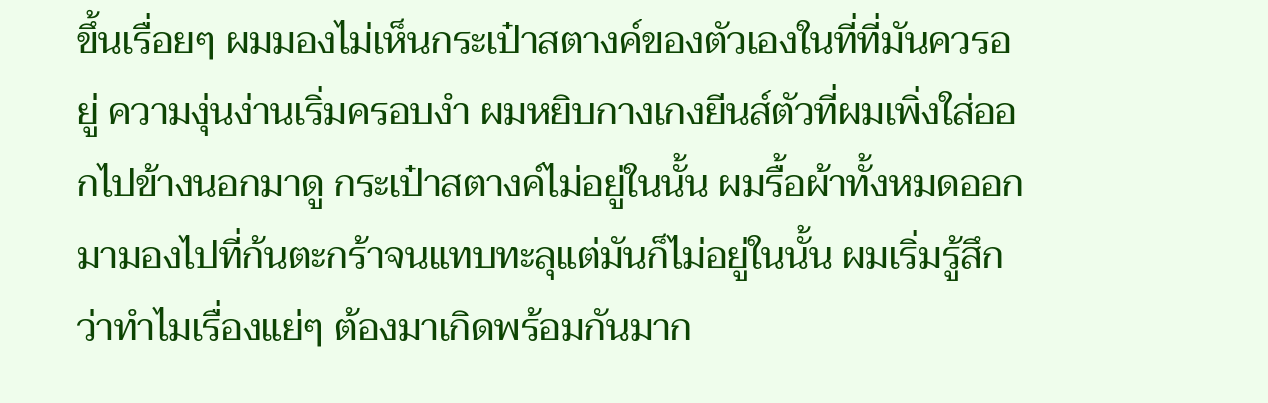ขึ้นเรื่อยๆ ผมมองไม่เห็นกระเป๋าสตางค์ของตัวเองในที่ที่มันควรอยู่ ความงุ่นง่านเริ่มครอบงำ ผมหยิบกางเกงยีนส์ตัวที่ผมเพิ่งใส่ออกไปข้างนอกมาดู กระเป๋าสตางค์ไม่อยู่ในนั้น ผมรื้อผ้าทั้งหมดออกมามองไปที่ก้นตะกร้าจนแทบทะลุแต่มันก็ไม่อยู่ในนั้น ผมเริ่มรู้สึกว่าทำไมเรื่องแย่ๆ ต้องมาเกิดพร้อมกันมาก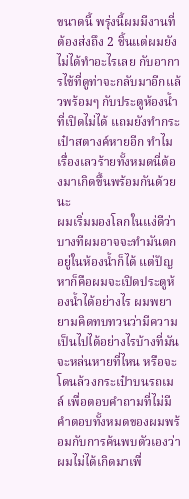ขนาดนี้ พรุ่งนี้ผมมีงานที่ต้องส่งถึง 2 ชิ้นแต่ผมยังไม่ได้ทำอะไรเลย กับอาการไข้ที่ดูท่าจะกลับมาอีกแล้วพร้อมๆ กับประตูห้องน้ำที่เปิดไม่ได้ แถมยังทำกระเป๋าสตางค์หายอีก ทำไมเรื่องเลวร้ายทั้งหมดนี่ต้องมาเกิดขึ้นพร้อมกันด้วยนะ
ผมเริ่มมองโลกในแง่ดีว่าบางทีผมอาจจะทำมันตกอยู่ในห้องน้ำก็ได้ แต่ปัญหาก็คือผมจะเปิดประตูห้องน้ำได้อย่างไร ผมพยายามคิดทบทวนว่ามีความเป็นไปได้อย่างไรบ้างที่มันจะหล่นหายที่ไหน หรือจะโดนล้วงกระเป๋าบนรถเมล์ เพื่อตอบคำถามที่ไม่มีคำตอบทั้งหมดของผมพร้อมกับการค้นพบตัวเองว่าผมไม่ได้เกิดมาเพื่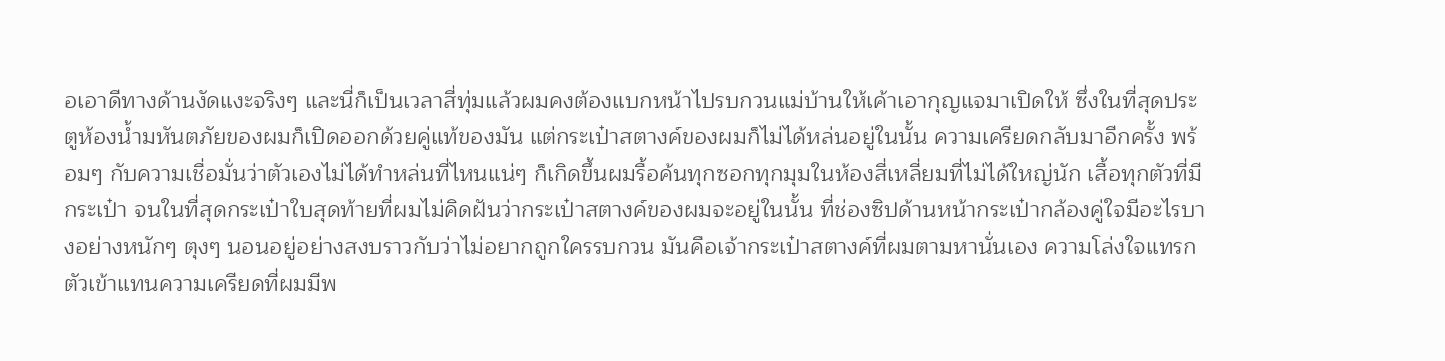อเอาดีทางด้านงัดแงะจริงๆ และนี่ก็เป็นเวลาสี่ทุ่มแล้วผมคงต้องแบกหน้าไปรบกวนแม่บ้านให้เค้าเอากุญแจมาเปิดให้ ซึ่งในที่สุดประตูห้องน้ำมหันตภัยของผมก็เปิดออกด้วยคู่แท้ของมัน แต่กระเป๋าสตางค์ของผมก็ไม่ได้หล่นอยู่ในนั้น ความเครียดกลับมาอีกครั้ง พร้อมๆ กับความเชื่อมั่นว่าตัวเองไม่ได้ทำหล่นที่ไหนแน่ๆ ก็เกิดขึ้นผมรื้อค้นทุกซอกทุกมุมในห้องสี่เหลี่ยมที่ไม่ได้ใหญ่นัก เสื้อทุกตัวที่มีกระเป๋า จนในที่สุดกระเป๋าใบสุดท้ายที่ผมไม่คิดฝันว่ากระเป๋าสตางค์ของผมจะอยู่ในนั้น ที่ช่องซิปด้านหน้ากระเป๋ากล้องคู่ใจมีอะไรบางอย่างหนักๆ ตุงๆ นอนอยู่อย่างสงบราวกับว่าไม่อยากถูกใครรบกวน มันคือเจ้ากระเป๋าสตางค์ที่ผมตามหานั่นเอง ความโล่งใจแทรกตัวเข้าแทนความเครียดที่ผมมีพ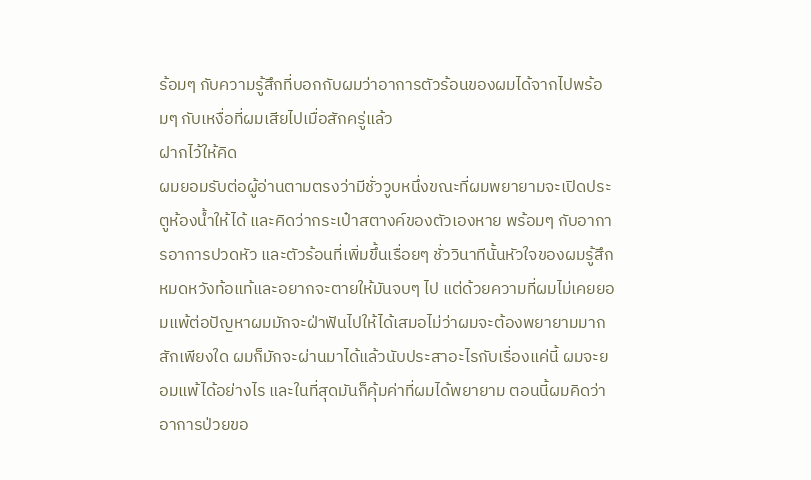ร้อมๆ กับความรู้สึกที่บอกกับผมว่าอาการตัวร้อนของผมได้จากไปพร้อมๆ กับเหงื่อที่ผมเสียไปเมื่อสักครู่แล้ว
ฝากไว้ให้คิด
ผมยอมรับต่อผู้อ่านตามตรงว่ามีชั่ววูบหนึ่งขณะที่ผมพยายามจะเปิดประตูห้องน้ำให้ได้ และคิดว่ากระเป๋าสตางค์ของตัวเองหาย พร้อมๆ กับอาการอาการปวดหัว และตัวร้อนที่เพิ่มขึ้นเรื่อยๆ ชั่ววินาทีนั้นหัวใจของผมรู้สึกหมดหวังท้อแท้และอยากจะตายให้มันจบๆ ไป แต่ด้วยความที่ผมไม่เคยยอมแพ้ต่อปัญหาผมมักจะฝ่าฟันไปให้ได้เสมอไม่ว่าผมจะต้องพยายามมากสักเพียงใด ผมก็มักจะผ่านมาได้แล้วนับประสาอะไรกับเรื่องแค่นี้ ผมจะยอมแพ้ได้อย่างไร และในที่สุดมันก็คุ้มค่าที่ผมได้พยายาม ตอนนี้ผมคิดว่าอาการป่วยขอ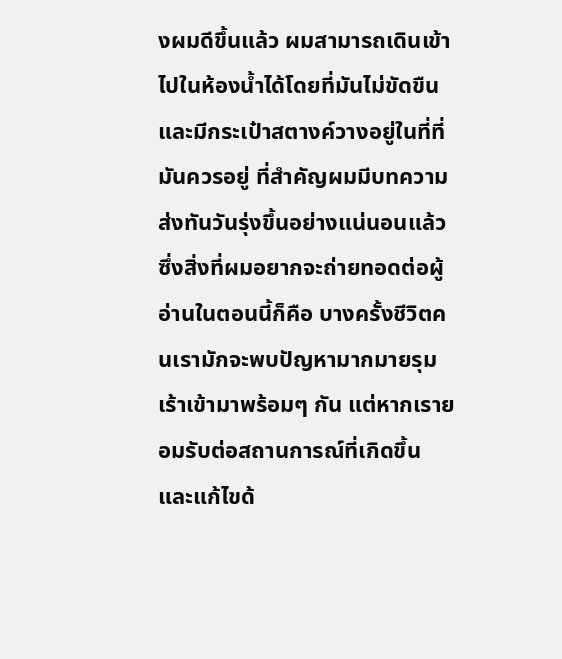งผมดีขึ้นแล้ว ผมสามารถเดินเข้าไปในห้องน้ำได้โดยที่มันไม่ขัดขืน และมีกระเป๋าสตางค์วางอยู่ในที่ที่มันควรอยู่ ที่สำคัญผมมีบทความส่งทันวันรุ่งขึ้นอย่างแน่นอนแล้ว ซึ่งสิ่งที่ผมอยากจะถ่ายทอดต่อผู้อ่านในตอนนี้ก็คือ บางครั้งชีวิตคนเรามักจะพบปัญหามากมายรุมเร้าเข้ามาพร้อมๆ กัน แต่หากเรายอมรับต่อสถานการณ์ที่เกิดขึ้น และแก้ไขด้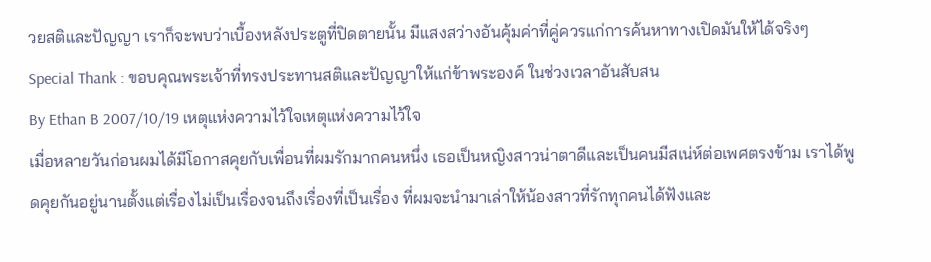วยสติและปัญญา เราก็จะพบว่าเบื้องหลังประตูที่ปิดตายนั้น มีแสงสว่างอันคุ้มค่าที่คู่ควรแก่การค้นหาทางเปิดมันให้ได้จริงๆ
Special Thank : ขอบคุณพระเจ้าที่ทรงประทานสติและปัญญาให้แก่ข้าพระองค์ ในช่วงเวลาอันสับสน
By Ethan B 2007/10/19 เหตุแห่งความไว้ใจเหตุแห่งความไว้ใจ
เมื่อหลายวันก่อนผมได้มีโอกาสคุยกับเพื่อนที่ผมรักมากคนหนึ่ง เธอเป็นหญิงสาวน่าตาดีและเป็นคนมีสเน่ห์ต่อเพศตรงข้าม เราได้พูดคุยกันอยู่นานตั้งแต่เรื่องไม่เป็นเรื่องจนถึงเรื่องที่เป็นเรื่อง ที่ผมจะนำมาเล่าให้น้องสาวที่รักทุกคนได้ฟังและ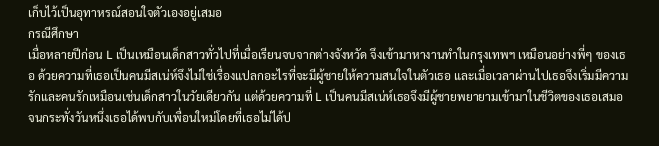เก็บไว้เป็นอุทาหรณ์สอนใจตัวเองอยู่เสมอ
กรณีศึกษา
เมื่อหลายปีก่อน L เป็นเหมือนเด็กสาวทั่วไปที่เมื่อเรียนจบจากต่างจังหวัด จึงเข้ามาหางานทำในกรุงเทพฯ เหมือนอย่างพี่ๆ ของเธอ ด้วยความที่เธอเป็นคนมีสเน่ห์จึงไม่ใช่เรื่องแปลกอะไรที่จะมีผู้ชายให้ความสนใจในตัวเธอ และเมื่อเวลาผ่านไปเธอจึงเริ่มมีความรักและคนรักเหมือนเช่นเด็กสาวในวัยเดียวกัน แต่ด้วยความที่ L เป็นคนมีสเน่ห์เธอจึงมีผู้ชายพยายามเข้ามาในชีวิตของเธอเสมอ จนกระทั่งวันหนึ่งเธอได้พบกับเพื่อนใหม่โดยที่เธอไม่ได้ป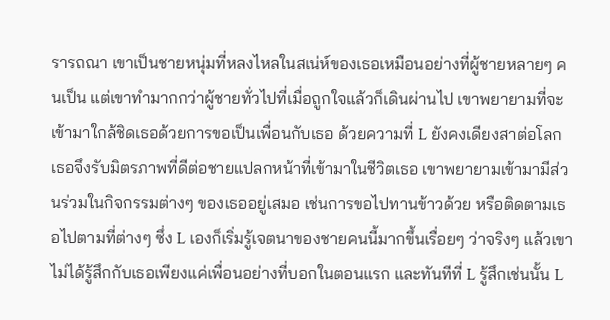รารถณา เขาเป็นชายหนุ่มที่หลงไหลในสเน่ห์ของเธอเหมือนอย่างที่ผู้ชายหลายๆ คนเป็น แต่เขาทำมากกว่าผู้ชายทั่วไปที่เมื่อถูกใจแล้วก็เดินผ่านไป เขาพยายามที่จะเข้ามาใกล้ชิดเธอด้วยการขอเป็นเพื่อนกับเธอ ด้วยความที่ L ยังคงเดียงสาต่อโลกเธอจึงรับมิตรภาพที่ดีต่อชายแปลกหน้าที่เข้ามาในชีวิตเธอ เขาพยายามเข้ามามีส่วนร่วมในกิจกรรมต่างๆ ของเธออยู่เสมอ เช่นการขอไปทานข้าวด้วย หรือติดตามเธอไปตามที่ต่างๆ ซึ่ง L เองก็เริ่มรู้เจตนาของชายคนนี้มากขึ้นเรื่อยๆ ว่าจริงๆ แล้วเขาไม่ได้รู้สึกกับเธอเพียงแค่เพื่อนอย่างที่บอกในตอนแรก และทันทีที่ L รู้สึกเช่นนั้น L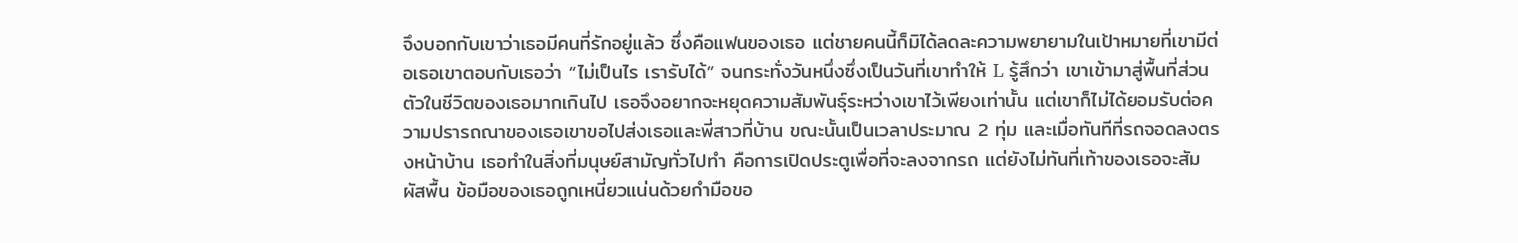จึงบอกกับเขาว่าเธอมีคนที่รักอยู่แล้ว ซึ่งคือแฟนของเธอ แต่ชายคนนี้ก็มิได้ลดละความพยายามในเป้าหมายที่เขามีต่อเธอเขาตอบกับเธอว่า “ไม่เป็นไร เรารับได้” จนกระทั่งวันหนึ่งซึ่งเป็นวันที่เขาทำให้ L รู้สึกว่า เขาเข้ามาสู่พื้นที่ส่วนตัวในชีวิตของเธอมากเกินไป เธอจึงอยากจะหยุดความสัมพันธุ์ระหว่างเขาไว้เพียงเท่านั้น แต่เขาก็ไม่ได้ยอมรับต่อความปรารถณาของเธอเขาขอไปส่งเธอและพี่สาวที่บ้าน ขณะนั้นเป็นเวลาประมาณ 2 ทุ่ม และเมื่อทันทีที่รถจอดลงตรงหน้าบ้าน เธอทำในสิ่งที่มนุษย์สามัญทั่วไปทำ คือการเปิดประตูเพื่อที่จะลงจากรถ แต่ยังไม่ทันที่เท้าของเธอจะสัมผัสพื้น ข้อมือของเธอถูกเหนี่ยวแน่นด้วยกำมือขอ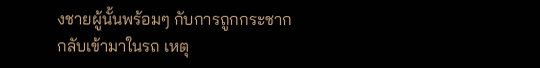งชายผู้นั้นพร้อมๆ กับการถูกกระชากกลับเข้ามาในรถ เหตุ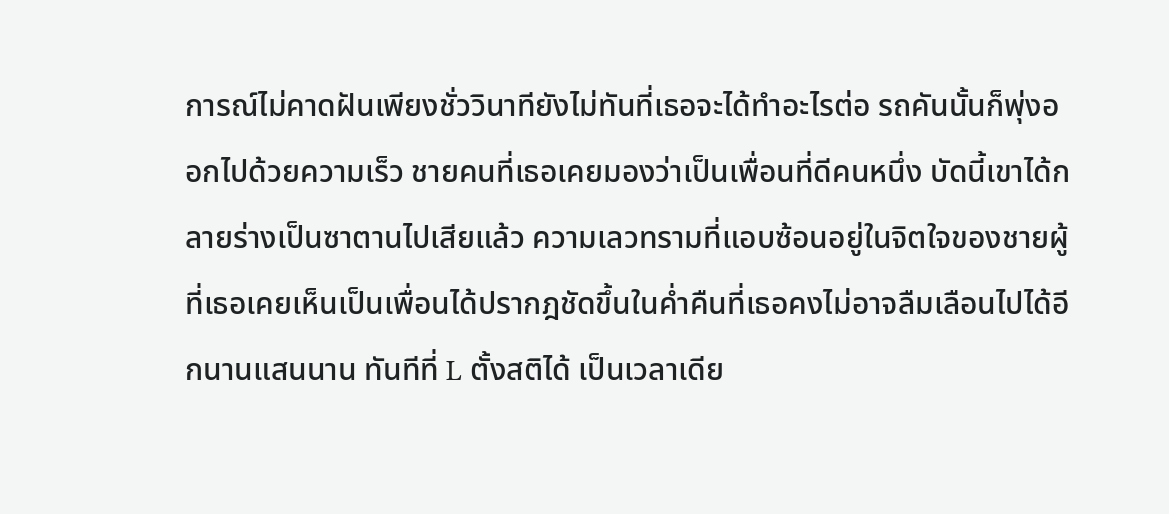การณ์ไม่คาดฝันเพียงชั่ววินาทียังไม่ทันที่เธอจะได้ทำอะไรต่อ รถคันนั้นก็พุ่งออกไปด้วยความเร็ว ชายคนที่เธอเคยมองว่าเป็นเพื่อนที่ดีคนหนึ่ง บัดนี้เขาได้กลายร่างเป็นซาตานไปเสียแล้ว ความเลวทรามที่แอบซ้อนอยู่ในจิตใจของชายผู้ที่เธอเคยเห็นเป็นเพื่อนได้ปรากฎชัดขึ้นในค่ำคืนที่เธอคงไม่อาจลืมเลือนไปได้อีกนานแสนนาน ทันทีที่ L ตั้งสติได้ เป็นเวลาเดีย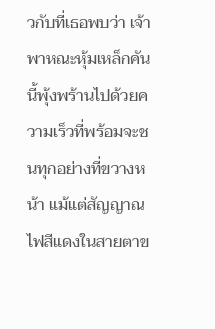วกับที่เธอพบว่า เจ้าพาหณะหุ้มเหล็กคันนี้พุ้งพร้านไปด้วยความเร็วที่พร้อมจะชนทุกอย่างที่ขวางหน้า แม้แต่สัญญาณไฟสีแดงในสายตาข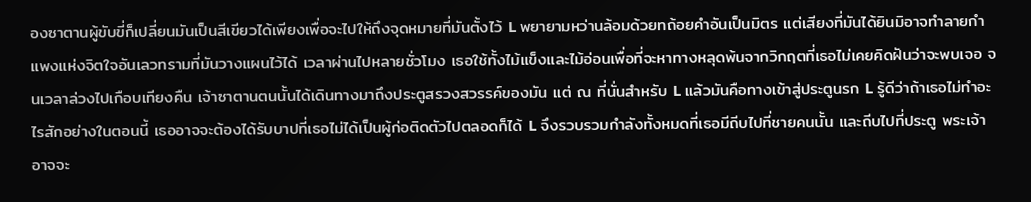องซาตานผู้ขับขี่ก็เปลี่ยนมันเป็นสีเขียวได้เพียงเพื่อจะไปให้ถึงจุดหมายที่มันตั้งไว้ L พยายามหว่านล้อมด้วยทถ้อยคำอันเป็นมิตร แต่เสียงที่มันได้ยินมิอาจทำลายกำแพงแห่งจิตใจอันเลวทรามที่มันวางแผนไว้ได้ เวลาผ่านไปหลายชั่วโมง เธอใช้ทั้งไม้แข็งและไม้อ่อนเพื่อที่จะหาทางหลุดพ้นจากวิกฤตที่เธอไม่เคยคิดฝันว่าจะพบเจอ จนเวลาล่วงไปเกือบเทียงคืน เจ้าซาตานตนนั้นได้เดินทางมาถึงประตูสรวงสวรรค์ของมัน แต่ ณ ที่นั่นสำหรับ L แล้วมันคือทางเข้าสู่ประตูนรก L รู้ดีว่าถ้าเธอไม่ทำอะไรสักอย่างในตอนนี้ เธออาจจะต้องได้รับบาปที่เธอไม่ได้เป็นผู้ก่อติดตัวไปตลอดก็ได้ L จึงรวบรวมกำลังทั้งหมดที่เธอมีถีบไปที่ชายคนนั้น และถีบไปที่ประตู พระเจ้าอาจจะ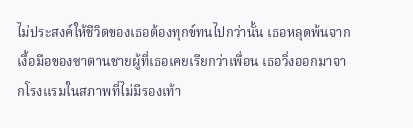ไม่ประสงค์ให้ชีวิตของเธอต้องทุกข์ทนไปกว่านั้น เธอหลุดพ้นจากเงื้อมือของซาตานชายผู้ที่เธอเคยเรียกว่าเพื่อน เธอวิ่งออกมาจากโรงแรมในสภาพที่ไม่มีรองเท้า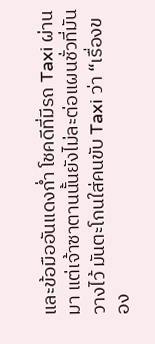และข้อมืออันแดงก่ำ โชคดีที่มีรถ Taxi ผ่านมา แต่เจ้าซาตานนั้นยังไม่ละต่อแผนชั่วที่มันวางไว้ มันตะโกนใส่คนขับ Taxi ว่า “เรื่องของ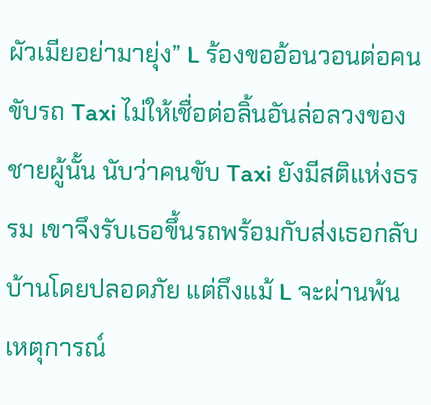ผัวเมียอย่ามายุ่ง” L ร้องขออ้อนวอนต่อคนขับรถ Taxi ไม่ให้เชื่อต่อลิ้นอันล่อลวงของชายผู้นั้น นับว่าคนขับ Taxi ยังมีสติแห่งธรรม เขาจึงรับเธอขึ้นรถพร้อมกับส่งเธอกลับบ้านโดยปลอดภัย แต่ถึงแม้ L จะผ่านพ้นเหตุการณ์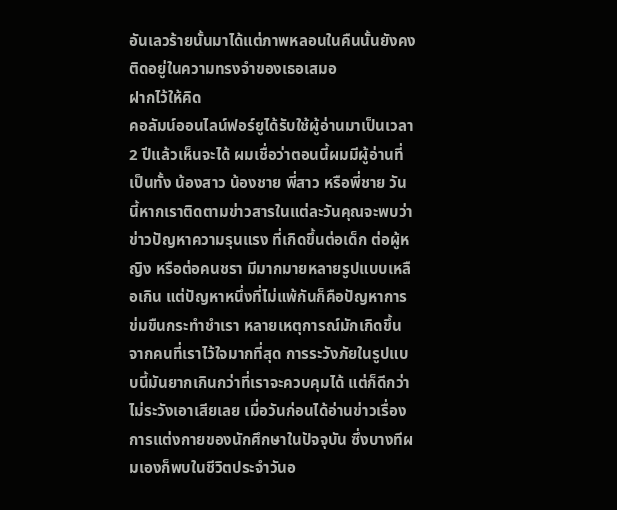อันเลวร้ายนั้นมาได้แต่ภาพหลอนในคืนนั้นยังคงติดอยู่ในความทรงจำของเธอเสมอ
ฝากไว้ให้คิด
คอลัมน์ออนไลน์ฟอร์ยูได้รับใช้ผู้อ่านมาเป็นเวลา 2 ปีแล้วเห็นจะได้ ผมเชื่อว่าตอนนี้ผมมีผู้อ่านที่เป็นทั้ง น้องสาว น้องชาย พี่สาว หรือพี่ชาย วันนี้หากเราติดตามข่าวสารในแต่ละวันคุณจะพบว่าข่าวปัญหาความรุนแรง ที่เกิดขึ้นต่อเด็ก ต่อผู้หญิง หรือต่อคนชรา มีมากมายหลายรูปแบบเหลือเกิน แต่ปัญหาหนึ่งที่ไม่แพ้กันก็คือปัญหาการข่มขืนกระทำชำเรา หลายเหตุการณ์มักเกิดขึ้นจากคนที่เราไว้ใจมากที่สุด การระวังภัยในรูปแบบนี้มันยากเกินกว่าที่เราจะควบคุมได้ แต่ก็ดีกว่าไม่ระวังเอาเสียเลย เมื่อวันก่อนได้อ่านข่าวเรื่องการแต่งกายของนักศึกษาในปัจจุบัน ซึ่งบางทีผมเองก็พบในชีวิตประจำวันอ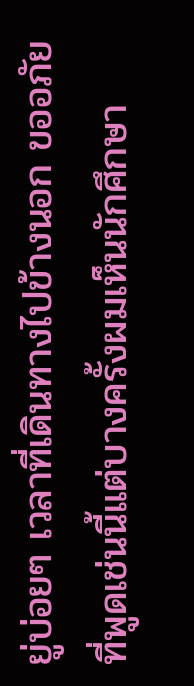ยู่บ่อยๆ เวลาที่เดินทางไปข้างนอก ขออภัยที่พูดเช่นนี้แต่บางครั้งผมเห็นนักศึกษา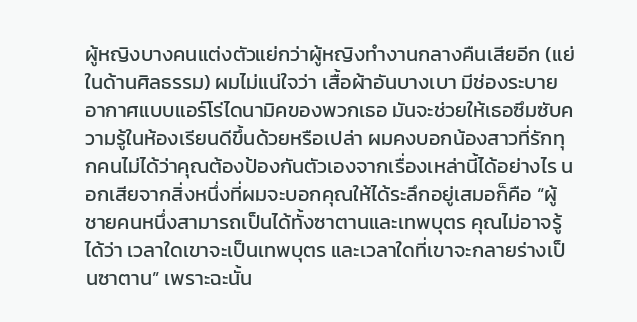ผู้หญิงบางคนแต่งตัวแย่กว่าผู้หญิงทำงานกลางคืนเสียอีก (แย่ในด้านศิลธรรม) ผมไม่แน่ใจว่า เสื้อผ้าอันบางเบา มีช่องระบายอากาศแบบแอร์โร่ไดนามิคของพวกเธอ มันจะช่วยให้เธอซึมซับความรู้ในห้องเรียนดีขึ้นด้วยหรือเปล่า ผมคงบอกน้องสาวที่รักทุกคนไม่ได้ว่าคุณต้องป้องกันตัวเองจากเรื่องเหล่านี้ได้อย่างไร นอกเสียจากสิ่งหนึ่งที่ผมจะบอกคุณให้ได้ระลึกอยู่เสมอก็คือ “ผู้ชายคนหนึ่งสามารถเป็นได้ทั้งซาตานและเทพบุตร คุณไม่อาจรู้ได้ว่า เวลาใดเขาจะเป็นเทพบุตร และเวลาใดที่เขาจะกลายร่างเป็นซาตาน” เพราะฉะนั้น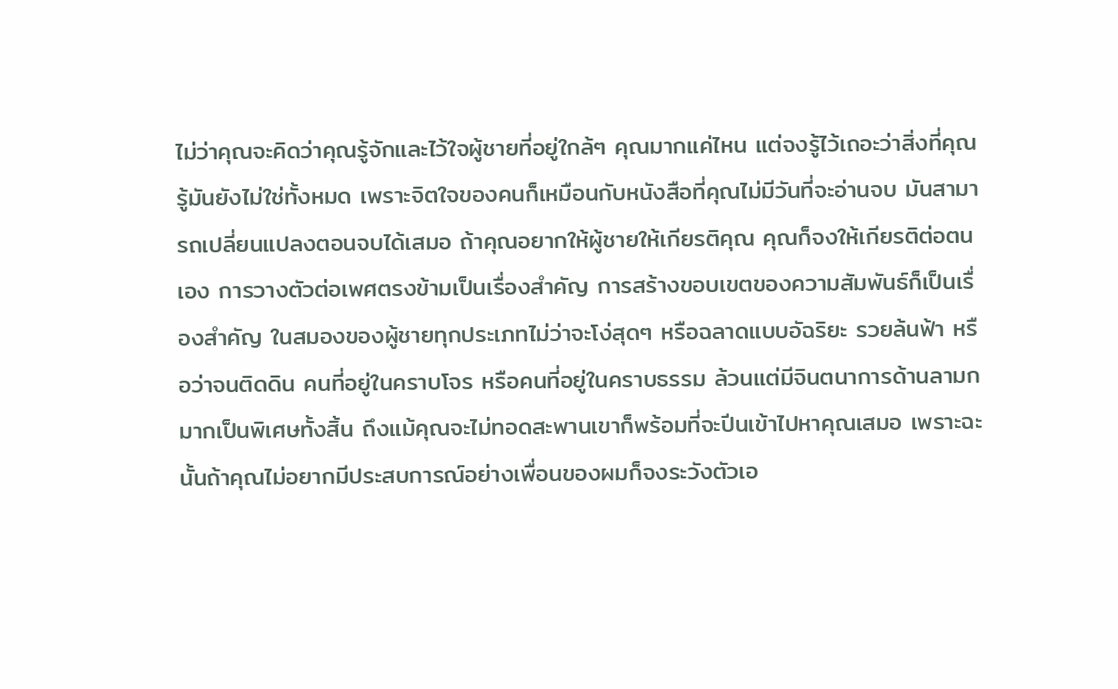ไม่ว่าคุณจะคิดว่าคุณรู้จักและไว้ใจผู้ชายที่อยู่ใกล้ๆ คุณมากแค่ไหน แต่จงรู้ไว้เถอะว่าสิ่งที่คุณรู้มันยังไม่ใช่ทั้งหมด เพราะจิตใจของคนก็เหมือนกับหนังสือที่คุณไม่มีวันที่จะอ่านจบ มันสามารถเปลี่ยนแปลงตอนจบได้เสมอ ถ้าคุณอยากให้ผู้ชายให้เกียรติคุณ คุณก็จงให้เกียรติต่อตนเอง การวางตัวต่อเพศตรงข้ามเป็นเรื่องสำคัญ การสร้างขอบเขตของความสัมพันธ์ก็เป็นเรื่องสำคัญ ในสมองของผู้ชายทุกประเภทไม่ว่าจะโง่สุดๆ หรือฉลาดแบบอัฉริยะ รวยล้นฟ้า หรือว่าจนติดดิน คนที่อยู่ในคราบโจร หรือคนที่อยู่ในคราบธรรม ล้วนแต่มีจินตนาการด้านลามกมากเป็นพิเศษทั้งสิ้น ถึงแม้คุณจะไม่ทอดสะพานเขาก็พร้อมที่จะปีนเข้าไปหาคุณเสมอ เพราะฉะนั้นถ้าคุณไม่อยากมีประสบการณ์อย่างเพื่อนของผมก็จงระวังตัวเอ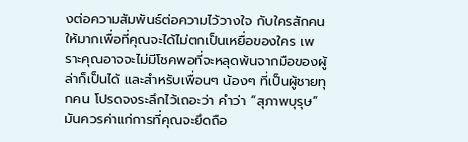งต่อความสัมพันธ์ต่อความไว้วางใจ กับใครสักคนให้มากเพื่อที่คุณจะได้ไม่ตกเป็นเหยื่อของใคร เพราะคุณอาจจะไม่มีโชคพอที่จะหลุดพ้นจากมือของผู้ล่าก็เป็นได้ และสำหรับเพื่อนๆ น้องๆ ที่เป็นผู้ชายทุกคน โปรดจงระลึกไว้เถอะว่า คำว่า “สุภาพบุรุษ” มันควรค่าแก่การที่คุณจะยึดถือ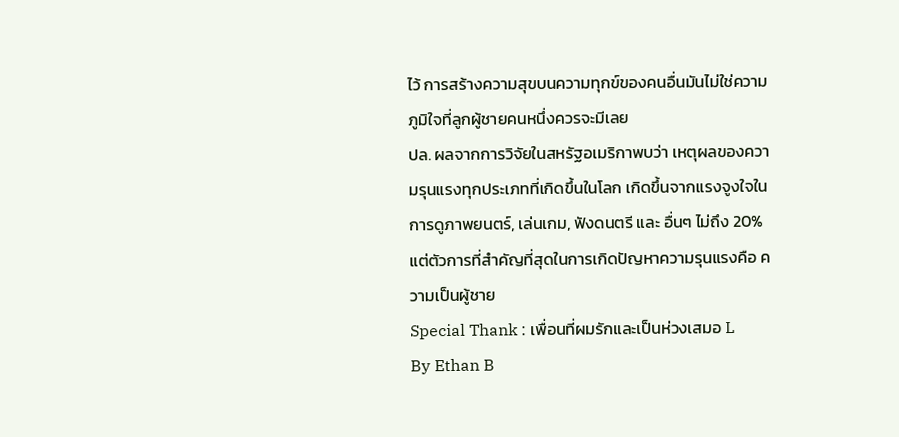ไว้ การสร้างความสุขบนความทุกข์ของคนอื่นมันไม่ใช่ความภูมิใจที่ลูกผู้ชายคนหนึ่งควรจะมีเลย
ปล. ผลจากการวิจัยในสหรัฐอเมริกาพบว่า เหตุผลของความรุนแรงทุกประเภทที่เกิดขึ้นในโลก เกิดขึ้นจากแรงจูงใจในการดูภาพยนตร์, เล่นเกม, ฟังดนตรี และ อื่นๆ ไม่ถึง 20% แต่ตัวการที่สำคัญที่สุดในการเกิดปัญหาความรุนแรงคือ ความเป็นผู้ชาย
Special Thank : เพื่อนที่ผมรักและเป็นห่วงเสมอ L
By Ethan B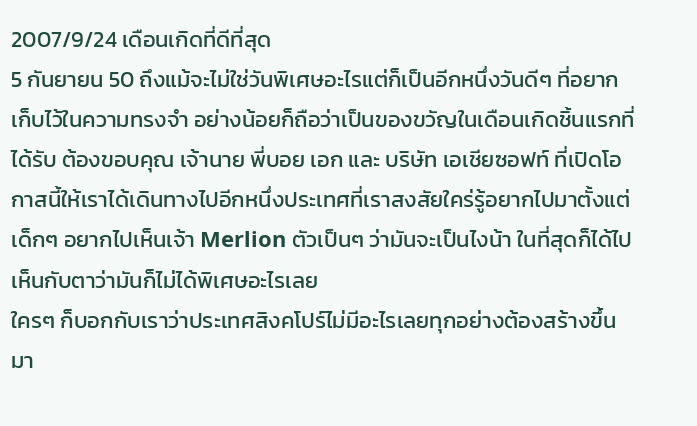2007/9/24 เดือนเกิดที่ดีที่สุด
5 กันยายน 50 ถึงแม้จะไม่ใช่วันพิเศษอะไรแต่ก็เป็นอีกหนึ่งวันดีๆ ที่อยากเก็บไว้ในความทรงจำ อย่างน้อยก็ถือว่าเป็นของขวัญในเดือนเกิดชิ้นแรกที่ได้รับ ต้องขอบคุณ เจ้านาย พี่บอย เอก และ บริษัท เอเชียซอฟท์ ที่เปิดโอกาสนี้ให้เราได้เดินทางไปอีกหนึ่งประเทศที่เราสงสัยใคร่รู้อยากไปมาตั้งแต่เด็กๆ อยากไปเห็นเจ้า Merlion ตัวเป็นๆ ว่ามันจะเป็นไงน้า ในที่สุดก็ได้ไปเห็นกับตาว่ามันก็ไม่ได้พิเศษอะไรเลย
ใครๆ ก็บอกกับเราว่าประเทศสิงคโปร์ไม่มีอะไรเลยทุกอย่างต้องสร้างขึ้นมา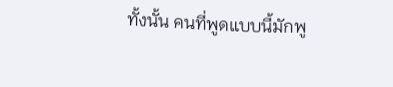ทั้งนั้น คนที่พูดแบบนี้มักพู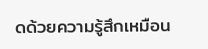ดด้วยความรู้สึกเหมือน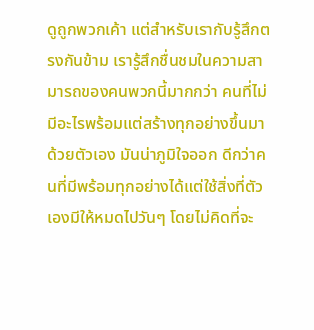ดูถูกพวกเค้า แต่สำหรับเรากับรู้สึกตรงกันข้าม เรารู้สึกชื่นชมในความสามารถของคนพวกนี้มากกว่า คนที่ไม่มีอะไรพร้อมแต่สร้างทุกอย่างขึ้นมาด้วยตัวเอง มันน่าภูมิใจออก ดีกว่าคนที่มีพร้อมทุกอย่างได้แต่ใช้สิ่งที่ตัวเองมีให้หมดไปวันๆ โดยไม่คิดที่จะ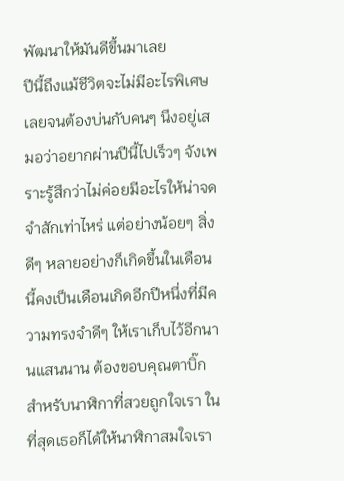พัฒนาให้มันดีขึ้นมาเลย
ปีนี้ถึงแม้ชีวิตจะไม่มีอะไรพิเศษเลยจนต้องบ่นกับคนๆ นึงอยู่เสมอว่าอยากผ่านปีนี้ไปเร็วๆ จังเพราะรู้สึกว่าไม่ค่อยมีอะไรให้น่าจดจำสักเท่าไหร่ แต่อย่างน้อยๆ สิ่งดีๆ หลายอย่างก็เกิดขึ้นในเดือนนี้คงเป็นเดือนเกิดอีกปีหนึ่งที่มีความทรงจำดีๆ ให้เราเก็บไว้อีกนานแสนนาน ต้องขอบคุณตาบิ๊กสำหรับนาฬิกาที่สวยถูกใจเรา ในที่สุดเธอก็ได้ให้นาฬิกาสมใจเรา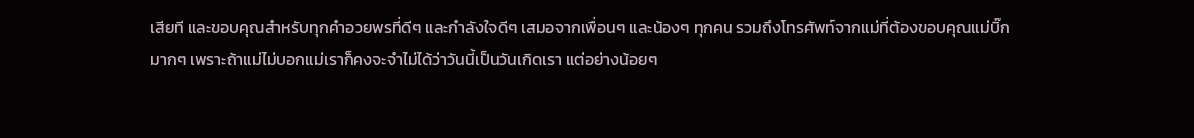เสียที และขอบคุณสำหรับทุกคำอวยพรที่ดีๆ และกำลังใจดีๆ เสมอจากเพื่อนๆ และน้องๆ ทุกคน รวมถึงโทรศัพท์จากแม่ที่ต้องขอบคุณแม่บิ๊กมากๆ เพราะถ้าแม่ไม่บอกแม่เราก็คงจะจำไม่ได้ว่าวันนี้เป็นวันเกิดเรา แต่อย่างน้อยๆ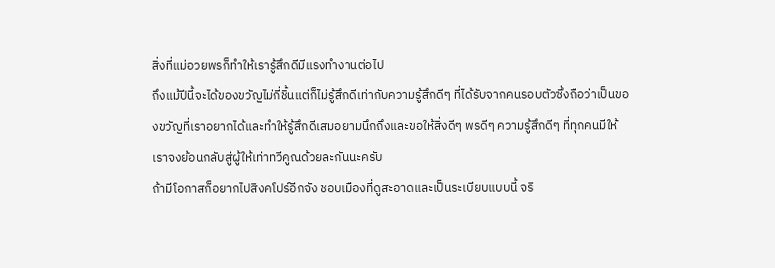สิ่งที่แม่อวยพรก็ทำให้เรารู้สึกดีมีแรงทำงานต่อไป
ถึงแม้ปีนี้จะได้ของขวัญไม่กี่ชิ้นแต่ก็ไม่รู้สึกดีเท่ากับความรู้สึกดีๆ ที่ได้รับจากคนรอบตัวซึ่งถือว่าเป็นของขวัญที่เราอยากได้และทำให้รู้สึกดีเสมอยามนึกถึงและขอให้สิ่งดีๆ พรดีๆ ความรู้สึกดีๆ ที่ทุกคนมีให้เราจงย้อนกลับสู่ผู้ให้เท่าทวีคูณด้วยละกันนะครับ
ถ้ามีโอกาสก็อยากไปสิงคโปร์อีกจัง ชอบเมืองที่ดูสะอาดและเป็นระเบียบแบบนี้ จริ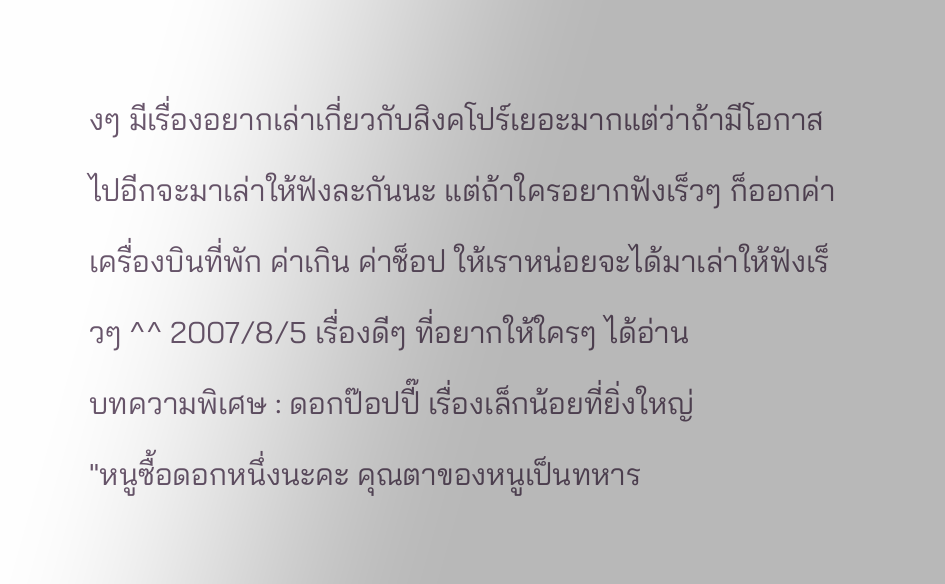งๆ มีเรื่องอยากเล่าเกี่ยวกับสิงคโปร์เยอะมากแต่ว่าถ้ามีโอกาสไปอีกจะมาเล่าให้ฟังละกันนะ แต่ถ้าใครอยากฟังเร็วๆ ก็ออกค่าเครื่องบินที่พัก ค่าเกิน ค่าช็อป ให้เราหน่อยจะได้มาเล่าให้ฟังเร็วๆ ^^ 2007/8/5 เรื่องดีๆ ที่อยากให้ใครๆ ได้อ่าน
บทความพิเศษ : ดอกป๊อปปี๊ เรื่องเล็กน้อยที่ยิ่งใหญ่
"หนูซื้อดอกหนึ่งนะคะ คุณตาของหนูเป็นทหาร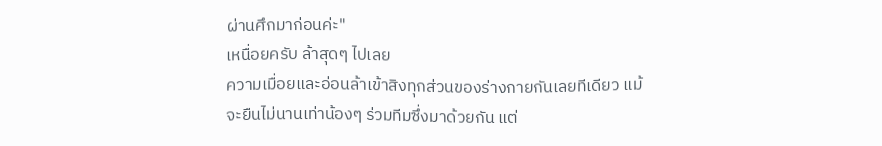ผ่านศึกมาก่อนค่ะ"
เหนื่อยครับ ล้าสุดๆ ไปเลย
ความเมื่อยและอ่อนล้าเข้าสิงทุกส่วนของร่างกายกันเลยทีเดียว แม้จะยืนไม่นานเท่าน้องๆ ร่วมทีมซึ่งมาด้วยกัน แต่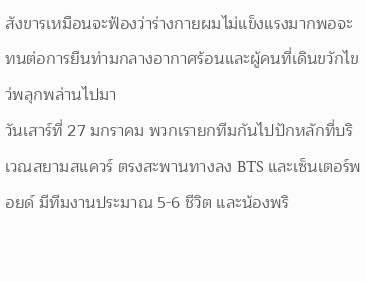สังขารเหมือนจะฟ้องว่าร่างกายผมไม่แข็งแรงมากพอจะทนต่อการยืนท่ามกลางอากาศร้อนและผู้คนที่เดินขวักไขว่พลุกพล่านไปมา
วันเสาร์ที่ 27 มกราคม พวกเรายกทีมกันไปปักหลักที่บริเวณสยามสแควร์ ตรงสะพานทางลง BTS และเซ็นเตอร์พอยด์ มีทีมงานประมาณ 5-6 ชีวิต และน้องพริ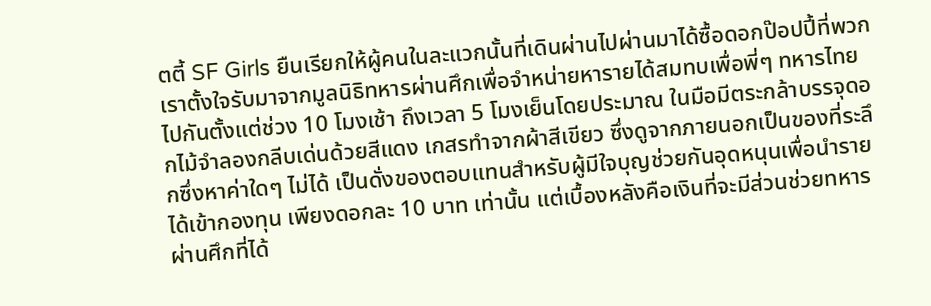ตตี้ SF Girls ยืนเรียกให้ผู้คนในละแวกนั้นที่เดินผ่านไปผ่านมาได้ซื้อดอกป๊อปปี้ที่พวกเราตั้งใจรับมาจากมูลนิธิทหารผ่านศึกเพื่อจำหน่ายหารายได้สมทบเพื่อพี่ๆ ทหารไทย
ไปกันตั้งแต่ช่วง 10 โมงเช้า ถึงเวลา 5 โมงเย็นโดยประมาณ ในมือมีตระกล้าบรรจุดอกไม้จำลองกลีบเด่นด้วยสีแดง เกสรทำจากผ้าสีเขียว ซึ่งดูจากภายนอกเป็นของที่ระลึกซึ่งหาค่าใดๆ ไม่ได้ เป็นดั่งของตอบแทนสำหรับผู้มีใจบุญช่วยกันอุดหนุนเพื่อนำรายได้เข้ากองทุน เพียงดอกละ 10 บาท เท่านั้น แต่เบื้องหลังคือเงินที่จะมีส่วนช่วยทหารผ่านศึกที่ได้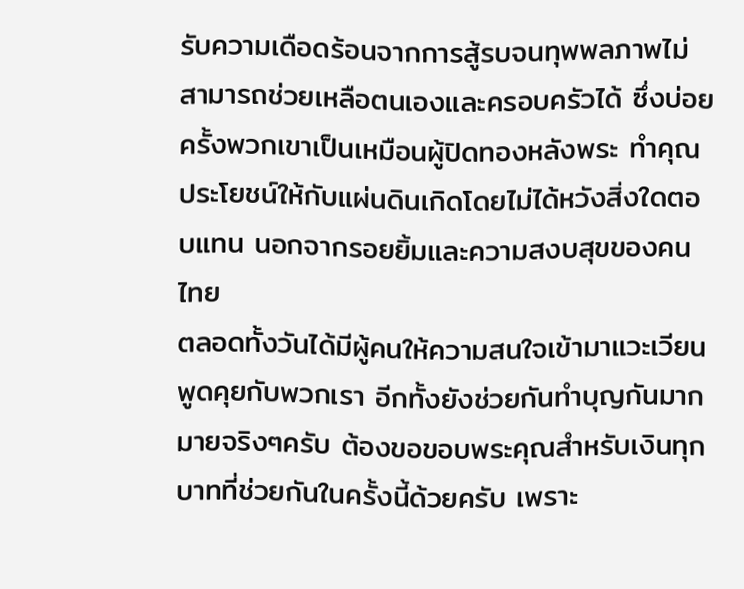รับความเดือดร้อนจากการสู้รบจนทุพพลภาพไม่สามารถช่วยเหลือตนเองและครอบครัวได้ ซึ่งบ่อยครั้งพวกเขาเป็นเหมือนผู้ปิดทองหลังพระ ทำคุณประโยชน์ให้กับแผ่นดินเกิดโดยไม่ได้หวังสิ่งใดตอบแทน นอกจากรอยยิ้มและความสงบสุขของคนไทย
ตลอดทั้งวันได้มีผู้คนให้ความสนใจเข้ามาแวะเวียนพูดคุยกับพวกเรา อีกทั้งยังช่วยกันทำบุญกันมากมายจริงๆครับ ต้องขอขอบพระคุณสำหรับเงินทุกบาทที่ช่วยกันในครั้งนี้ด้วยครับ เพราะ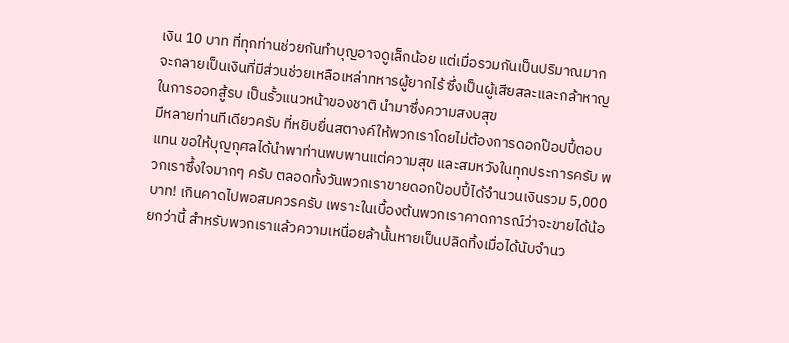เงิน 10 บาท ที่ทุกท่านช่วยกันทำบุญอาจดูเล็กน้อย แต่เมื่อรวมกันเป็นปริมาณมาก จะกลายเป็นเงินที่มีส่วนช่วยเหลือเหล่าทหารผู้ยากไร้ ซึ่งเป็นผู้เสียสละและกล้าหาญในการออกสู้รบ เป็นรั้วแนวหน้าของชาติ นำมาซึ่งความสงบสุข
มีหลายท่านทีเดียวครับ ที่หยิบยื่นสตางค์ให้พวกเราโดยไม่ต้องการดอกป๊อปปี้ตอบแทน ขอให้บุญกุศลได้นำพาท่านพบพานแต่ความสุข และสมหวังในทุกประการครับ พวกเราซึ้งใจมากๆ ครับ ตลอดทั้งวันพวกเราขายดอกป๊อปปี้ได้จำนวนเงินรวม 5,000 บาท! เกินคาดไปพอสมควรครับ เพราะในเบื้องต้นพวกเราคาดการณ์ว่าจะขายได้น้อยกว่านี้ สำหรับพวกเราแล้วความเหนื่อยล้านั้นหายเป็นปลิดทิ้งเมื่อได้นับจำนว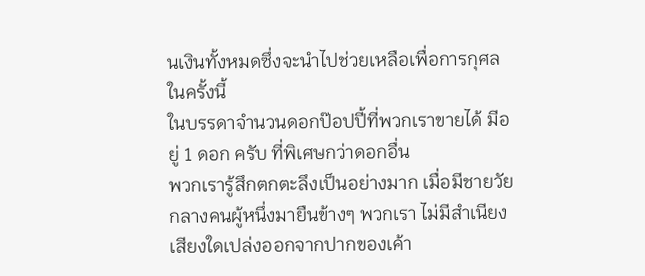นเงินทั้งหมดซึ่งจะนำไปช่วยเหลือเพื่อการกุศลในครั้งนี้
ในบรรดาจำนวนดอกป๊อปปี้ที่พวกเราขายได้ มีอยู่ 1 ดอก ครับ ที่พิเศษกว่าดอกอื่น
พวกเรารู้สึกตกตะลึงเป็นอย่างมาก เมื่อมีชายวัยกลางคนผู้หนึ่งมายืนข้างๆ พวกเรา ไม่มีสำเนียงเสียงใดเปล่งออกจากปากของเค้า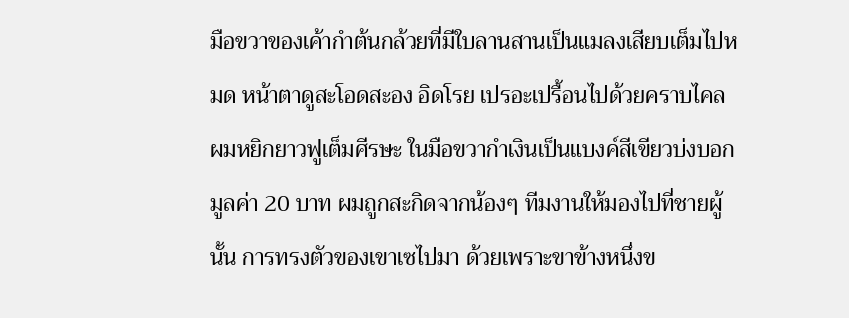มือขวาของเค้ากำต้นกล้วยที่มีใบลานสานเป็นแมลงเสียบเต็มไปหมด หน้าตาดูสะโอดสะอง อิดโรย เปรอะเปรื้อนไปด้วยคราบไคล ผมหยิกยาวฟูเต็มศีรษะ ในมือขวากำเงินเป็นแบงค์สีเขียวบ่งบอกมูลค่า 20 บาท ผมถูกสะกิดจากน้องๆ ทีมงานให้มองไปที่ชายผู้นั้น การทรงตัวของเขาเซไปมา ด้วยเพราะขาข้างหนึ่งข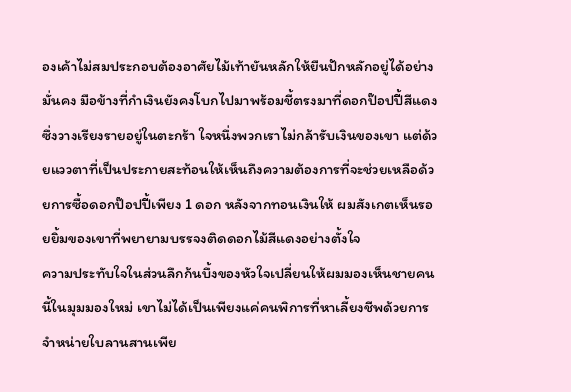องเค้าไม่สมประกอบต้องอาศัยไม้เท้ายันหลักให้ยืนปักหลักอยู่ได้อย่างมั่นคง มือข้างที่กำเงินยังคงโบกไปมาพร้อมชี้ตรงมาที่ดอกป๊อปปี้สีแดงซึ่งวางเรียงรายอยู่ในตะกร้า ใจหนึ่งพวกเราไม่กล้ารับเงินของเขา แต่ด้วยแววตาที่เป็นประกายสะท้อนให้เห็นถึงความต้องการที่จะช่วยเหลือด้วยการซื้อดอกป๊อปปี้เพียง 1 ดอก หลังจากทอนเงินให้ ผมสังเกตเห็นรอยยิ้มของเขาที่พยายามบรรจงติดดอกไม้สีแดงอย่างตั้งใจ
ความประทับใจในส่วนลึกก้นบึ้งของหัวใจเปลี่ยนให้ผมมองเห็นชายคนนี้ในมุมมองใหม่ เขาไม่ได้เป็นเพียงแค่คนพิการที่หาเลี้ยงชีพด้วยการจำหน่ายใบลานสานเพีย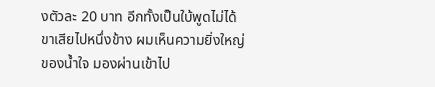งตัวละ 20 บาท อีกทั้งเป็นใบ้พูดไม่ได้ ขาเสียไปหนึ่งข้าง ผมเห็นความยิ่งใหญ่ของน้ำใจ มองผ่านเข้าไป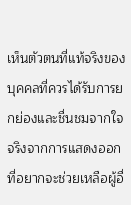เห็นตัวตนที่แท้จริงของบุคคลที่ควรได้รับการยกย่องและชื่นชมจากใจจริงจากการแสดงออกที่อยากจะช่วยเหลือผู้อื่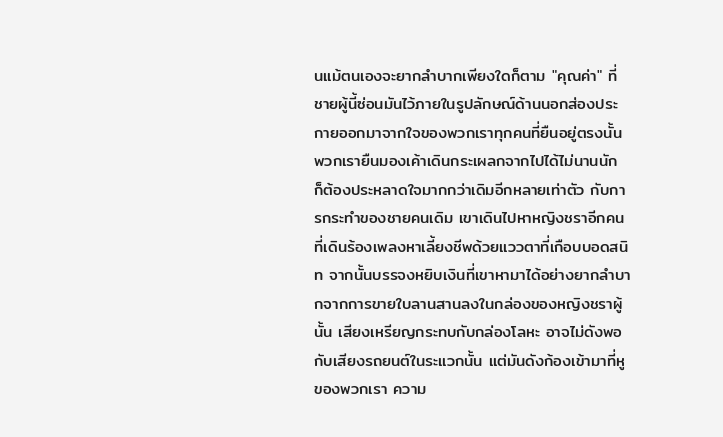นแม้ตนเองจะยากลำบากเพียงใดก็ตาม "คุณค่า" ที่ชายผู้นี้ซ่อนมันไว้ภายในรูปลักษณ์ด้านนอกส่องประกายออกมาจากใจของพวกเราทุกคนที่ยืนอยู่ตรงนั้น
พวกเรายืนมองเค้าเดินกระเผลกจากไปได้ไม่นานนัก ก็ต้องประหลาดใจมากกว่าเดิมอีกหลายเท่าตัว กับการกระทำของชายคนเดิม เขาเดินไปหาหญิงชราอีกคนที่เดินร้องเพลงหาเลี้ยงชีพด้วยแววตาที่เกือบบอดสนิท จากนั้นบรรจงหยิบเงินที่เขาหามาได้อย่างยากลำบากจากการขายใบลานสานลงในกล่องของหญิงชราผู้นั้น เสียงเหรียญกระทบกับกล่องโลหะ อาจไม่ดังพอกับเสียงรถยนต์ในระแวกนั้น แต่มันดังก้องเข้ามาที่หูของพวกเรา ความ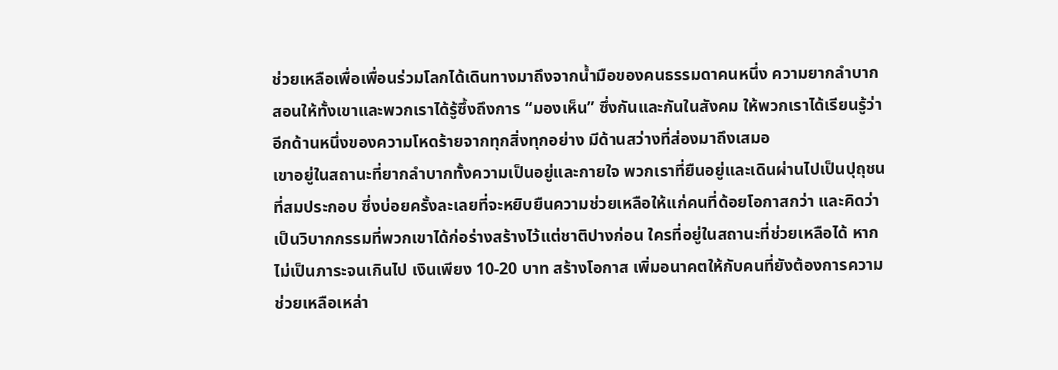ช่วยเหลือเพื่อเพื่อนร่วมโลกได้เดินทางมาถึงจากน้ำมือของคนธรรมดาคนหนึ่ง ความยากลำบากสอนให้ทั้งเขาและพวกเราได้รู้ซึ้งถึงการ “มองเห็น” ซึ่งกันและกันในสังคม ให้พวกเราได้เรียนรู้ว่าอีกด้านหนึ่งของความโหดร้ายจากทุกสิ่งทุกอย่าง มีด้านสว่างที่ส่องมาถึงเสมอ
เขาอยู่ในสถานะที่ยากลำบากทั้งความเป็นอยู่และกายใจ พวกเราที่ยืนอยู่และเดินผ่านไปเป็นปุถุชนที่สมประกอบ ซึ่งบ่อยครั้งละเลยที่จะหยิบยืนความช่วยเหลือให้แก่คนที่ด้อยโอกาสกว่า และคิดว่าเป็นวิบากกรรมที่พวกเขาได้ก่อร่างสร้างไว้แต่ชาติปางก่อน ใครที่อยู่ในสถานะที่ช่วยเหลือได้ หากไม่เป็นภาระจนเกินไป เงินเพียง 10-20 บาท สร้างโอกาส เพิ่มอนาคตให้กับคนที่ยังต้องการความช่วยเหลือเหล่า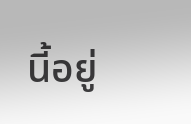นี้อยู่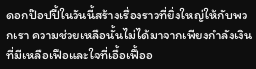ดอกป๊อปปี้ในวันนี้สร้างเรื่องราวที่ยิ่งใหญ่ให้กับพวกเรา ความช่วยเหลือนั้นไม่ได้มาจากเพียงกำลังเงินที่มีเหลือเฟือและใจที่เอื้อเฟื้ออ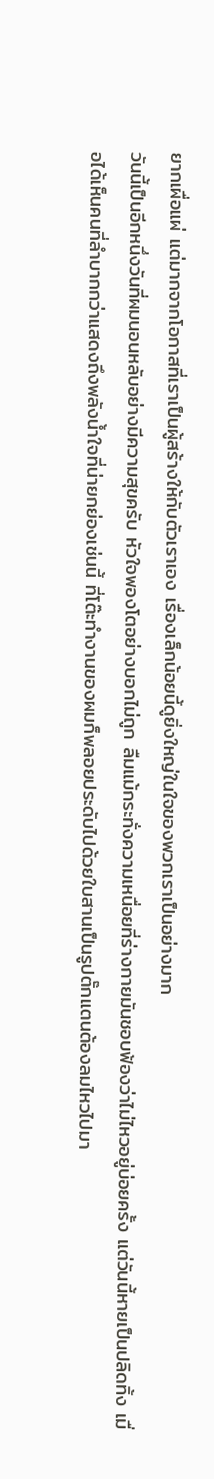ยากเผื่อแผ่ แต่มากจากโอกาสที่เราเป็นผู้สร้างให้กับตัวเราเอง เรื่องเล็กน้อยนี้ดูยิ่งใหญ่ในใจของพวกเราเป็นอย่างมาก
วันนี้เป็นอีกหนึ่งวันที่ผมนอนหลับอย่างมีความสุขครับ หัวใจพองโตอย่างบอกไม่ถูก ลืมแม้กระทั่งความเหนื่อยที่ร่างกายมันชอบฟ้องว่าไม่ไหวอยู่บ่อยครั้ง แต่วันนี้หายเป็นปลิดทิ้ง เมื่อได้เห็นคนที่ลำบากกว่าแสดงถึงพลังน้ำใจที่น่ายกย่องเช่นนี้ ที่โต๊ะทำงานของผมก็พลอยประดับไปด้วยใบสานเป็นรูปตั๊กแตนต้องลมไหวไปมา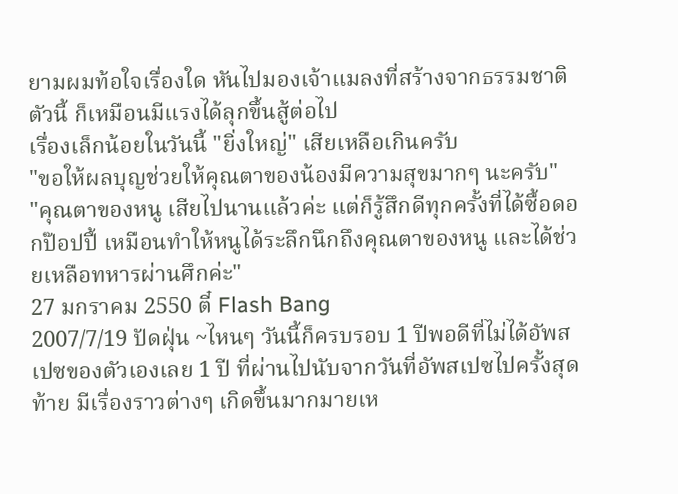ยามผมท้อใจเรื่องใด หันไปมองเจ้าแมลงที่สร้างจากธรรมชาติตัวนี้ ก็เหมือนมีแรงได้ลุกขึ้นสู้ต่อไป
เรื่องเล็กน้อยในวันนี้ "ยิ่งใหญ่" เสียเหลือเกินครับ
"ขอให้ผลบุญช่วยให้คุณตาของน้องมีความสุขมากๆ นะครับ"
"คุณตาของหนู เสียไปนานแล้วค่ะ แต่ก็รู้สึกดีทุกครั้งที่ได้ซื้อดอกป๊อปปี้ เหมือนทำให้หนูได้ระลึกนึกถึงคุณตาของหนู และได้ช่วยเหลือทหารผ่านศึกค่ะ"
27 มกราคม 2550 ตี๋ Flash Bang
2007/7/19 ปัดฝุ่น ~ไหนๆ วันนี้ก็ครบรอบ 1 ปีพอดีที่ไม่ได้อัพสเปซของตัวเองเลย 1 ปี ที่ผ่านไปนับจากวันที่อัพสเปซไปครั้งสุดท้าย มีเรื่องราวต่างๆ เกิดขึ้นมากมายเห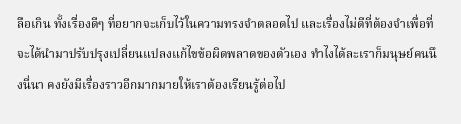ลือเกิน ทั้งเรื่องดีๆ ที่อยากจะเก็บไว้ในความทรงจำตลอดไป และเรื่องไม่ดีที่ต้องจำเพื่อที่จะได้นำมาปรับปรุงเปลี่ยนแปลงแก้ไขข้อผิดพลาดของตัวเอง ทำไงได้ละเราก็มนุษย์คนนึงนี่นา คงยังมีเรื่องราวอีกมากมายให้เราต้องเรียนรู้ต่อไป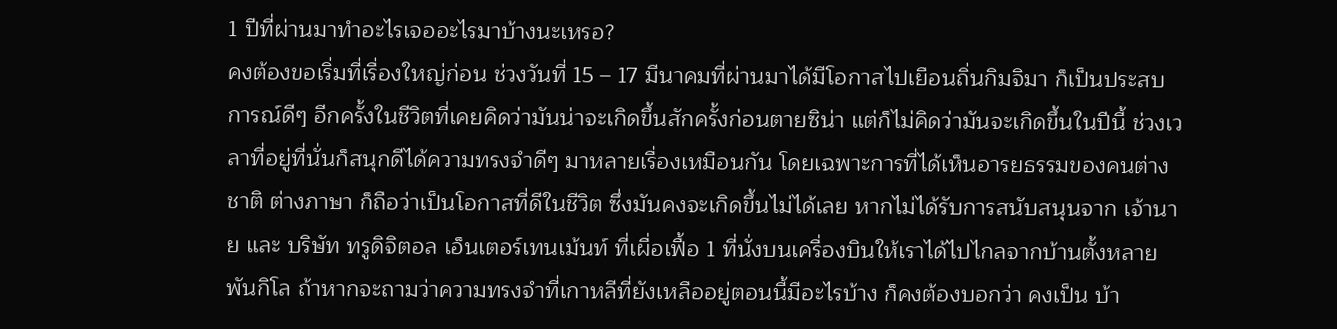1 ปีที่ผ่านมาทำอะไรเจออะไรมาบ้างนะเหรอ?
คงต้องขอเริ่มที่เรื่องใหญ่ก่อน ช่วงวันที่ 15 – 17 มีนาคมที่ผ่านมาได้มีโอกาสไปเยือนถิ่นกิมจิมา ก็เป็นประสบการณ์ดีๆ อีกครั้งในชีวิตที่เคยคิดว่ามันน่าจะเกิดขึ้นสักครั้งก่อนตายซิน่า แต่ก็ไม่คิดว่ามันจะเกิดขึ้นในปีนี้ ช่วงเวลาที่อยู่ที่นั่นก็สนุกดีได้ความทรงจำดีๆ มาหลายเรื่องเหมือนกัน โดยเฉพาะการที่ได้เห็นอารยธรรมของคนต่างชาติ ต่างภาษา ก็ถือว่าเป็นโอกาสที่ดีในชีวิต ซึ่งมันคงจะเกิดขึ้นไม่ได้เลย หากไม่ได้รับการสนับสนุนจาก เจ้านาย และ บริษัท ทรูดิจิตอล เอ็นเตอร์เทนเม้นท์ ที่เผื่อเฟื้อ 1 ที่นั่งบนเครื่องบินให้เราได้ไปไกลจากบ้านตั้งหลายพันกิโล ถ้าหากจะถามว่าความทรงจำที่เกาหลีที่ยังเหลืออยู่ตอนนี้มีอะไรบ้าง ก็คงต้องบอกว่า คงเป็น บ้า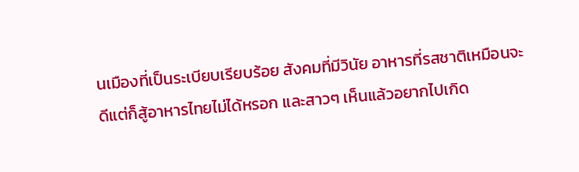นเมืองที่เป็นระเบียบเรียบร้อย สังคมที่มีวินัย อาหารที่รสชาติเหมือนจะดีแต่ก็สู้อาหารไทยไม่ได้หรอก และสาวๆ เห็นแล้วอยากไปเกิด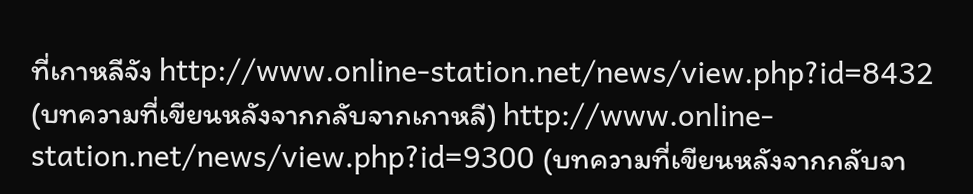ที่เกาหลีจัง http://www.online-station.net/news/view.php?id=8432 (บทความที่เขียนหลังจากกลับจากเกาหลี) http://www.online-station.net/news/view.php?id=9300 (บทความที่เขียนหลังจากกลับจา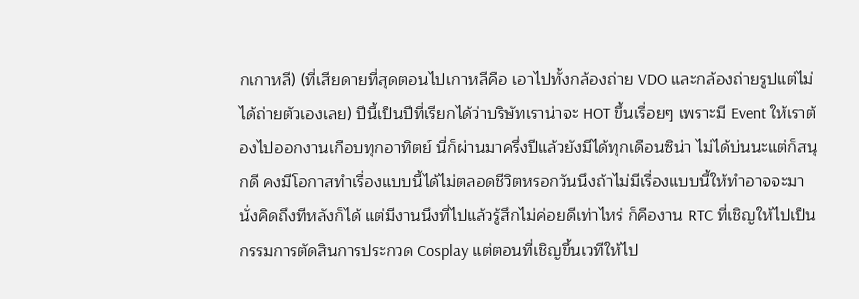กเกาหลี) (ที่เสียดายที่สุดตอนไปเกาหลีคือ เอาไปทั้งกล้องถ่าย VDO และกล้องถ่ายรูปแต่ไม่ได้ถ่ายตัวเองเลย) ปีนี้เป็นปีที่เรียกได้ว่าบริษัทเราน่าจะ HOT ขึ้นเรื่อยๆ เพราะมี Event ให้เราต้องไปออกงานเกือบทุกอาทิตย์ นี่ก็ผ่านมาครึ่งปีแล้วยังมีได้ทุกเดือนซิน่า ไม่ได้บ่นนะแต่ก็สนุกดี คงมีโอกาสทำเรื่องแบบนี้ได้ไม่ตลอดชีวิตหรอกวันนึงถ้าไม่มีเรื่องแบบนี้ให้ทำอาจจะมานั่งคิดถึงทีหลังก็ได้ แต่มีงานนึงที่ไปแล้วรู้สึกไม่ค่อยดีเท่าไหร่ ก็คืองาน RTC ที่เชิญให้ไปเป็นกรรมการตัดสินการประกวด Cosplay แต่ตอนที่เชิญขึ้นเวทีให้ไป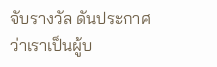จับรางวัล ดันประกาศว่าเราเป็นผู้บ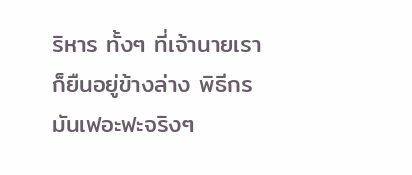ริหาร ทั้งๆ ที่เจ้านายเราก็ยืนอยู่ข้างล่าง พิธีกรมันเฟอะฟะจริงๆ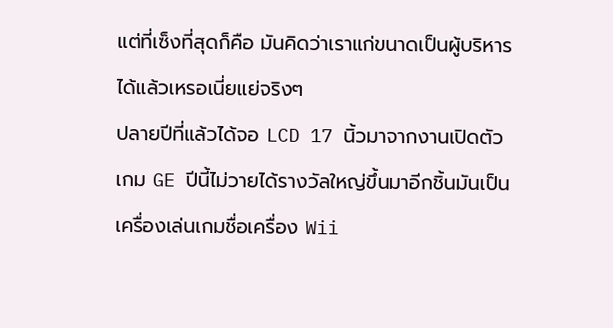แต่ที่เซ็งที่สุดก็คือ มันคิดว่าเราแก่ขนาดเป็นผู้บริหารได้แล้วเหรอเนี่ยแย่จริงๆ
ปลายปีที่แล้วได้จอ LCD 17 นิ้วมาจากงานเปิดตัวเกม GE ปีนี้ไม่วายได้รางวัลใหญ่ขึ้นมาอีกชิ้นมันเป็นเครื่องเล่นเกมชื่อเครื่อง Wii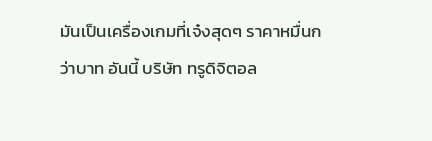มันเป็นเครื่องเกมที่เจ๋งสุดๆ ราคาหมื่นกว่าบาท อันนี้ บริษัท ทรูดิจิตอล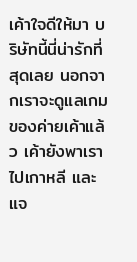เค้าใจดีให้มา บริษัทนี้นี่น่ารักที่สุดเลย นอกจากเราจะดูแลเกมของค่ายเค้าแล้ว เค้ายังพาเราไปเกาหลี และแจ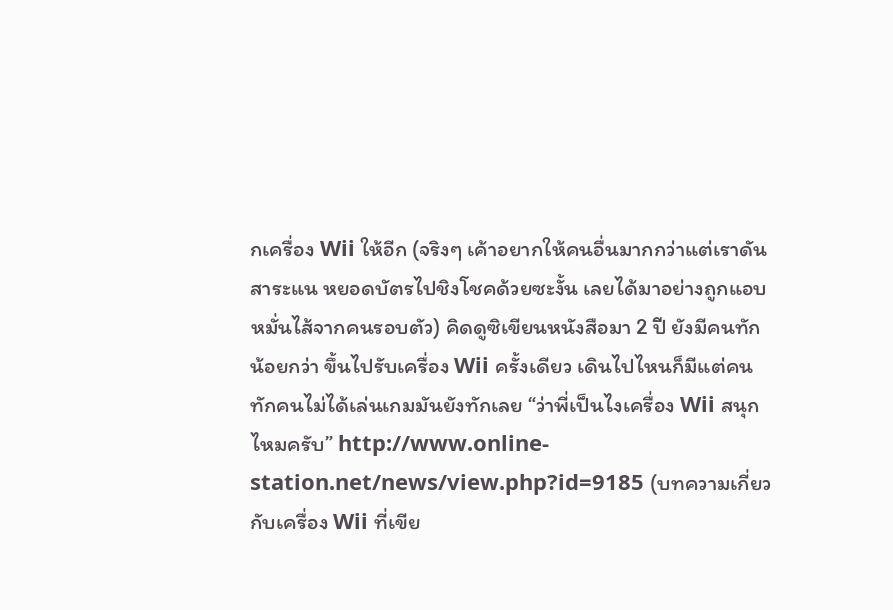กเครื่อง Wii ให้อีก (จริงๆ เค้าอยากให้คนอื่นมากกว่าแต่เราดันสาระแน หยอดบัตรไปชิงโชคด้วยซะงั้น เลยได้มาอย่างถูกแอบหมั่นไส้จากคนรอบตัว) คิดดูซิเขียนหนังสือมา 2 ปี ยังมีคนทักน้อยกว่า ขึ้นไปรับเครื่อง Wii ครั้งเดียว เดินไปไหนก็มีแต่คนทักคนไม่ได้เล่นเกมมันยังทักเลย “ว่าพี่เป็นไงเครื่อง Wii สนุกไหมครับ” http://www.online-station.net/news/view.php?id=9185 (บทความเกี่ยวกับเครื่อง Wii ที่เขีย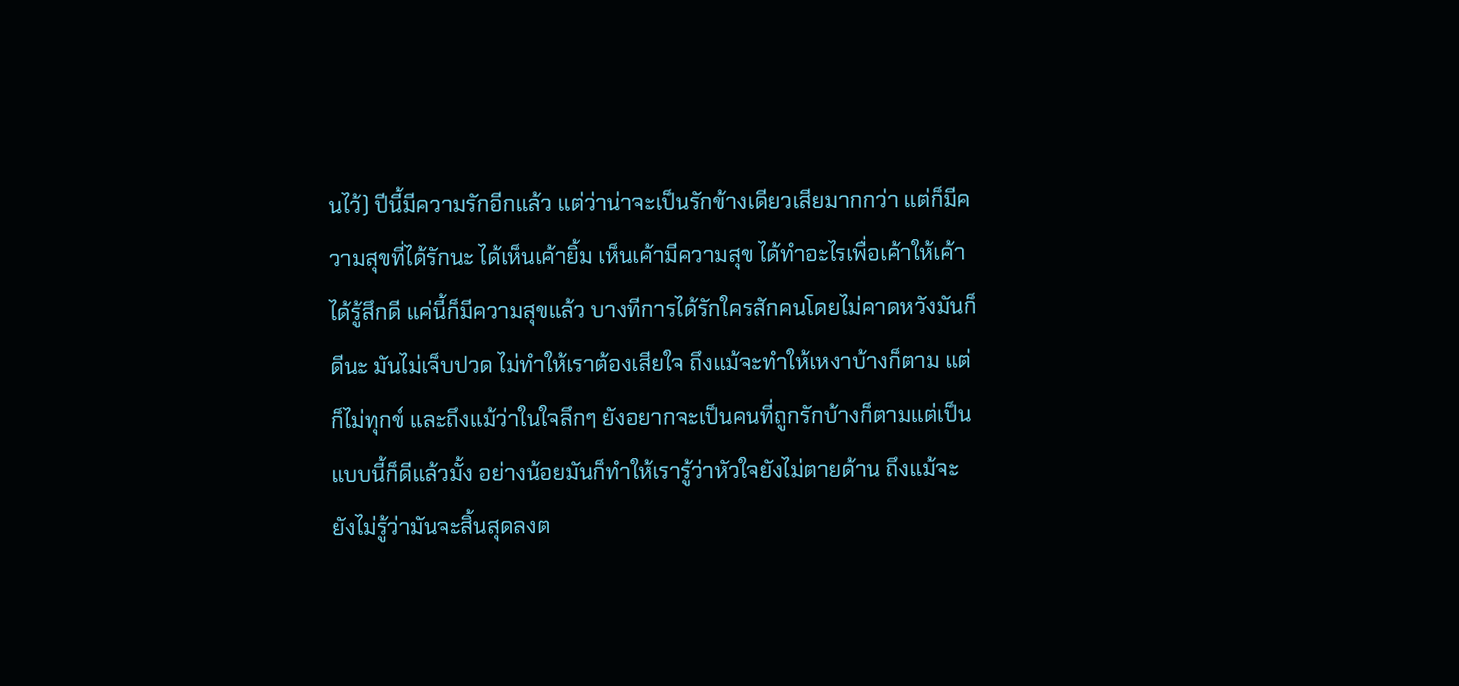นไว้) ปีนี้มีความรักอีกแล้ว แต่ว่าน่าจะเป็นรักข้างเดียวเสียมากกว่า แต่ก็มีความสุขที่ได้รักนะ ได้เห็นเค้ายิ้ม เห็นเค้ามีความสุข ได้ทำอะไรเพื่อเค้าให้เค้าได้รู้สึกดี แค่นี้ก็มีความสุขแล้ว บางทีการได้รักใครสักคนโดยไม่คาดหวังมันก็ดีนะ มันไม่เจ็บปวด ไม่ทำให้เราต้องเสียใจ ถึงแม้จะทำให้เหงาบ้างก็ตาม แต่ก็ไม่ทุกข์ และถึงแม้ว่าในใจลึกๆ ยังอยากจะเป็นคนที่ถูกรักบ้างก็ตามแต่เป็นแบบนี้ก็ดีแล้วมั้ง อย่างน้อยมันก็ทำให้เรารู้ว่าหัวใจยังไม่ตายด้าน ถึงแม้จะยังไม่รู้ว่ามันจะสิ้นสุดลงต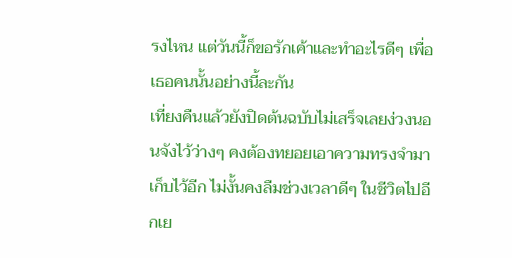รงไหน แต่วันนี้ก็ขอรักเค้าและทำอะไรดีๆ เพื่อเธอคนนั้นอย่างนี้ละกัน
เที่ยงคืนแล้วยังปิดต้นฉบับไม่เสร็จเลยง่วงนอนจังไว้ว่างๆ คงต้องทยอยเอาความทรงจำมาเก็บไว้อีก ไม่งั้นคงลืมช่วงเวลาดีๆ ในชีวิตไปอีกเย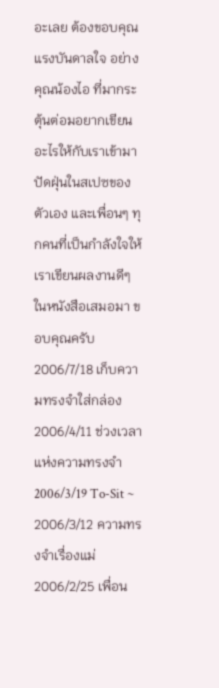อะเลย ต้องขอบคุณ แรงบันดาลใจ อย่างคุณน้องไอ ที่มากระตุ้นต่อมอยากเขียนอะไรให้กับเราเข้ามาปัดฝุ่นในสเปซของตัวเอง และเพื่อนๆ ทุกคนที่เป็นกำลังใจให้เราเขียนผลงานดีๆ ในหนังสือเสมอมา ขอบคุณครับ 2006/7/18 เก็บความทรงจำใส่กล่อง
2006/4/11 ช่วงเวลาแห่งความทรงจำ
2006/3/19 To-Sit ~
2006/3/12 ความทรงจำเรื่องแม่
2006/2/25 เพื่อน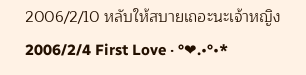2006/2/10 หลับให้สบายเถอะนะเจ้าหญิง
2006/2/4 First Love ‧ °❤.•°•*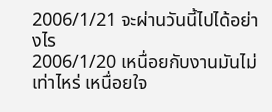2006/1/21 จะผ่านวันนี้ไปได้อย่างไร
2006/1/20 เหนื่อยกับงานมันไม่เท่าไหร่ เหนื่อยใจ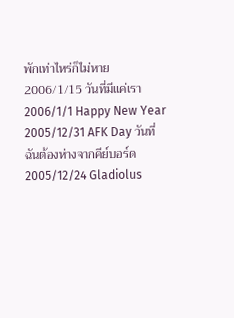พักเท่าไหร่ก็ไม่หาย
2006/1/15 วันที่มีแค่เรา
2006/1/1 Happy New Year
2005/12/31 AFK Day วันที่ฉันต้องห่างจากคีย์บอร์ด
2005/12/24 Gladiolus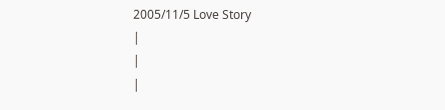2005/11/5 Love Story
|
|
|